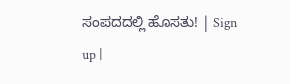ಸಂಪದದಲ್ಲಿ ಹೊಸತು! | Sign up |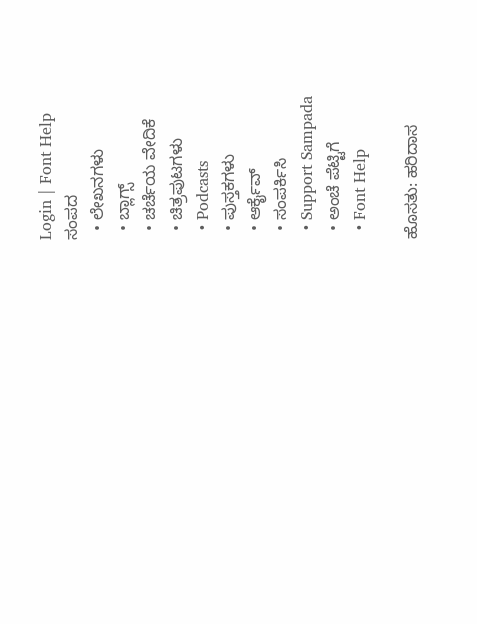Login | Font Help
ಸಂಪದ
  • ಲೇಖನಗಳು
  • ಬ್ಲಾಗ್ಸ್
  • ಚರ್ಚೆಯ ವೇದಿಕೆ
  • ಚಿತ್ರಪುಟಗಳು
  • Podcasts
  • ಪುಸ್ತಕಗಳು
  • ಆರ್ಕೈವ್
  • ಸಂಪರ್ಕಿಸಿ
  • Support Sampada
  • ಅಂಚೆ ಪೆಟ್ಟಿಗೆ
  • Font Help

ಹೊಸತು: ಹರಿದಾಸ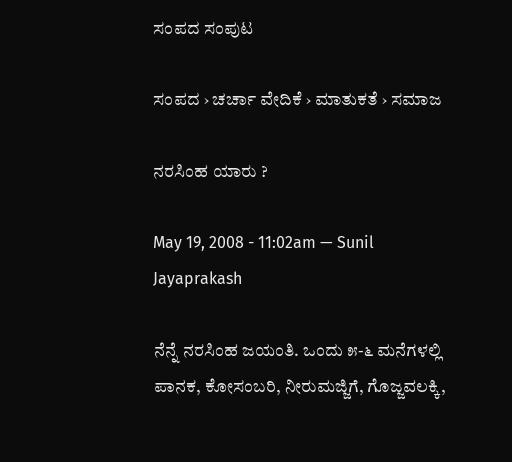ಸಂಪದ ಸಂಪುಟ

ಸಂಪದ › ಚರ್ಚಾ ವೇದಿಕೆ › ಮಾತುಕತೆ › ಸಮಾಜ

ನರಸಿಂಹ ಯಾರು ?

May 19, 2008 - 11:02am — Sunil Jayaprakash

ನೆನ್ನೆ ನರಸಿಂಹ ಜಯಂತಿ. ಒಂದು ೫-೬ ಮನೆಗಳಲ್ಲಿ ಪಾನಕ, ಕೋಸಂಬರಿ, ನೀರುಮಜ್ಜಿಗೆ, ಗೊಜ್ಜವಲಕ್ಕಿ,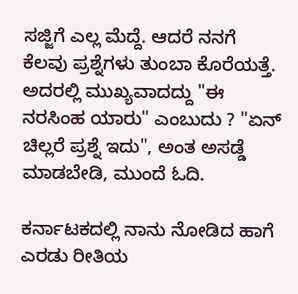ಸಜ್ಜಿಗೆ ಎಲ್ಲ ಮೆದ್ದೆ. ಆದರೆ ನನಗೆ ಕೆಲವು ಪ್ರಶ್ನೆಗಳು ತುಂಬಾ ಕೊರೆಯತ್ತೆ. ಅದರಲ್ಲಿ ಮುಖ್ಯವಾದದ್ದು "ಈ ನರಸಿಂಹ ಯಾರು" ಎಂಬುದು ? "ಏನ್ ಚಿಲ್ಲರೆ ಪ್ರಶ್ನೆ ಇದು", ಅಂತ ಅಸಡ್ಡೆ ಮಾಡಬೇಡಿ, ಮುಂದೆ ಓದಿ.

ಕರ್ನಾಟಕದಲ್ಲಿ ನಾನು ನೋಡಿದ ಹಾಗೆ ಎರಡು ರೀತಿಯ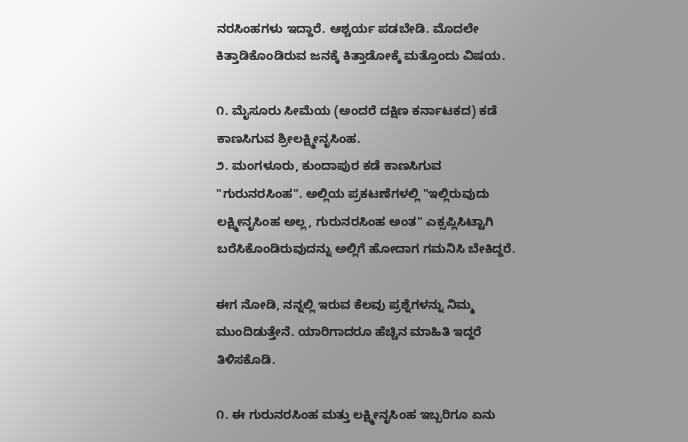ನರಸಿಂಹಗಳು ಇದ್ದಾರೆ. ಆಶ್ಚರ್ಯ ಪಡಬೇಡಿ. ಮೊದಲೇ ಕಿತ್ತಾಡಿಕೊಂಡಿರುವ ಜನಕ್ಕೆ ಕಿತ್ತಾಡೋಕ್ಕೆ ಮತ್ತೊಂದು ವಿಷಯ.

೧. ಮೈಸೂರು ಸೀಮೆಯ (ಅಂದರೆ ದಕ್ಷಿಣ ಕರ್ನಾಟಕದ) ಕಡೆ ಕಾಣಸಿಗುವ ಶ್ರೀಲಕ್ಷ್ಮೀನೃಸಿಂಹ.
೨. ಮಂಗಳೂರು, ಕುಂದಾಪುರ ಕಡೆ ಕಾಣಸಿಗುವ "ಗುರುನರಸಿಂಹ". ಅಲ್ಲಿಯ ಪ್ರಕಟಣೆಗಳಲ್ಲಿ "ಇಲ್ಲಿರುವುದು ಲಕ್ಷ್ಮೀನೃಸಿಂಹ ಅಲ್ಲ, ಗುರುನರಸಿಂಹ ಅಂತ" ಎಕ್ಸಪ್ಲಿಸಿಟ್ಟಾಗಿ ಬರೆಸಿಕೊಂಡಿರುವುದನ್ನು ಅಲ್ಲಿಗೆ ಹೋದಾಗ ಗಮನಿಸಿ ಬೇಕಿದ್ದರೆ.

ಈಗ ನೋಡಿ, ನನ್ನಲ್ಲಿ ಇರುವ ಕೆಲವು ಪ್ರಶ್ನೆಗಳನ್ನು ನಿಮ್ಮ ಮುಂದಿಡುತ್ತೇನೆ. ಯಾರಿಗಾದರೂ ಹೆಚ್ಚಿನ ಮಾಹಿತಿ ಇದ್ದರೆ ತಿಳಿಸಕೊಡಿ.

೧. ಈ ಗುರುನರಸಿಂಹ ಮತ್ತು ಲಕ್ಷ್ಮೀನೃಸಿಂಹ ಇಬ್ಬರಿಗೂ ಏನು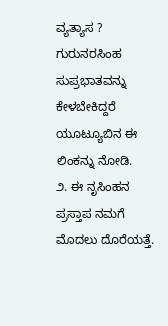ವ್ಯತ್ಯಾಸ ? ಗುರುನರಸಿಂಹ ಸುಪ್ರಭಾತವನ್ನು ಕೇಳಬೇಕಿದ್ದರೆ ಯೂಟ್ಯೂಬಿನ ಈ ಲಿಂಕನ್ನು ನೋಡಿ.
೨. ಈ ನೃಸಿಂಹನ ಪ್ರಸ್ತಾಪ ನಮಗೆ ಮೊದಲು ದೊರೆಯತ್ತೆ.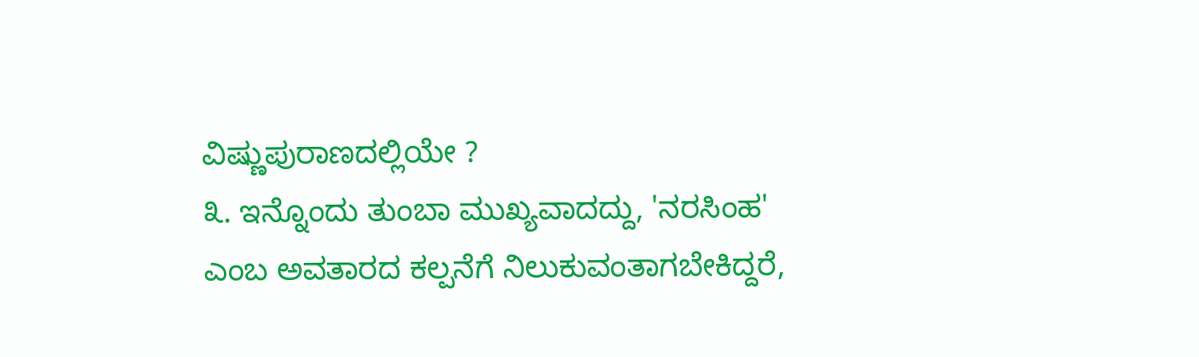ವಿಷ್ಣುಪುರಾಣದಲ್ಲಿಯೇ ?
೩. ಇನ್ನೊಂದು ತುಂಬಾ ಮುಖ್ಯವಾದದ್ದು, 'ನರಸಿಂಹ' ಎಂಬ ಅವತಾರದ ಕಲ್ಪನೆಗೆ ನಿಲುಕುವಂತಾಗಬೇಕಿದ್ದರೆ,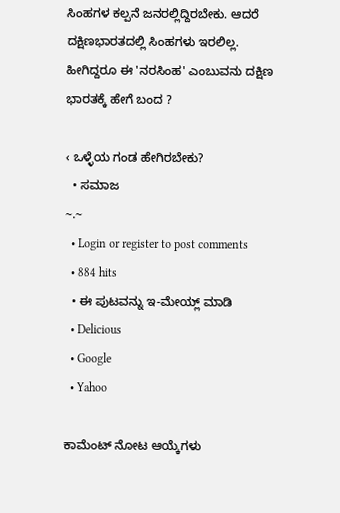ಸಿಂಹಗಳ ಕಲ್ಪನೆ ಜನರಲ್ಲಿದ್ದಿರಬೇಕು. ಆದರೆ ದಕ್ಷಿಣಭಾರತದಲ್ಲಿ ಸಿಂಹಗಳು ಇರಲಿಲ್ಲ. ಹೀಗಿದ್ದರೂ ಈ 'ನರಸಿಂಹ' ಎಂಬುವನು ದಕ್ಷಿಣ ಭಾರತಕ್ಕೆ ಹೇಗೆ ಬಂದ ?

‹ ಒಳ್ಳೆಯ ಗಂಡ ಹೇಗಿರಬೇಕು?
  • ಸಮಾಜ
~.~
  • Login or register to post comments
  • 884 hits
  • ಈ ಪುಟವನ್ನು ಇ-ಮೇಯ್ಲ್ ಮಾಡಿ
  • Delicious
  • Google
  • Yahoo

ಕಾಮೆಂಟ್ ನೋಟ ಆಯ್ಕೆಗಳು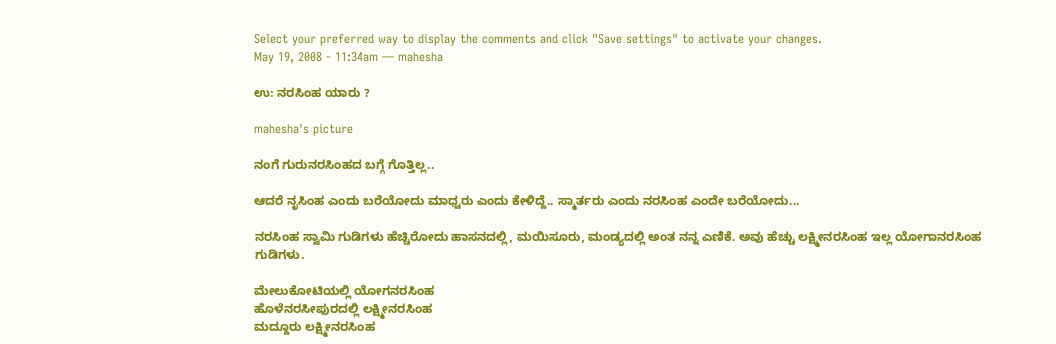Select your preferred way to display the comments and click "Save settings" to activate your changes.
May 19, 2008 - 11:34am — mahesha

ಉ: ನರಸಿಂಹ ಯಾರು ?

mahesha's picture

ನಂಗೆ ಗುರುನರಸಿಂಹದ ಬಗ್ಗೆ ಗೊತ್ತಿಲ್ಲ..

ಆದರೆ ನೃಸಿಂಹ ಎಂದು ಬರೆಯೋದು ಮಾಧ್ವರು ಎಂದು ಕೇಳಿದ್ದೆ.. ಸ್ಮಾರ್ತರು ಎಂದು ನರಸಿಂಹ ಎಂದೇ ಬರೆಯೋದು...

ನರಸಿಂಹ ಸ್ವಾಮಿ ಗುಡಿಗಳು ಹೆಚ್ಚಿರೋದು ಹಾಸನದಲ್ಲಿ, ಮಯಿಸೂರು, ಮಂಡ್ಯದಲ್ಲಿ ಅಂತ ನನ್ನ ಎಣಿಕೆ. ಅವು ಹೆಚ್ಚು ಲಕ್ಷ್ಮೀನರಸಿಂಹ ಇಲ್ಲ ಯೋಗಾನರಸಿಂಹ ಗುಡಿಗಳು.

ಮೇಲುಕೋಟಿಯಲ್ಲಿ ಯೋಗನರಸಿಂಹ
ಹೊಳೆನರಸೀಪುರದಲ್ಲಿ ಲಕ್ಷ್ಮೀನರಸಿಂಹ
ಮದ್ದೂರು ಲಕ್ಷ್ಮೀನರಸಿಂಹ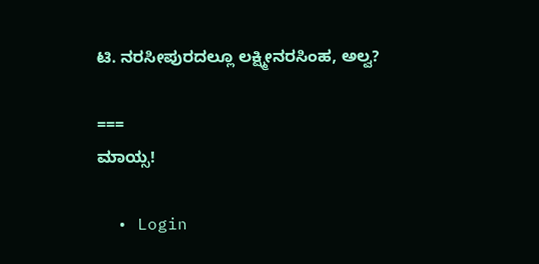ಟಿ. ನರಸೀಪುರದಲ್ಲೂ ಲಕ್ಷ್ಮೀನರಸಿಂಹ, ಅಲ್ವ?

===
ಮಾಯ್ಸ!

  • Login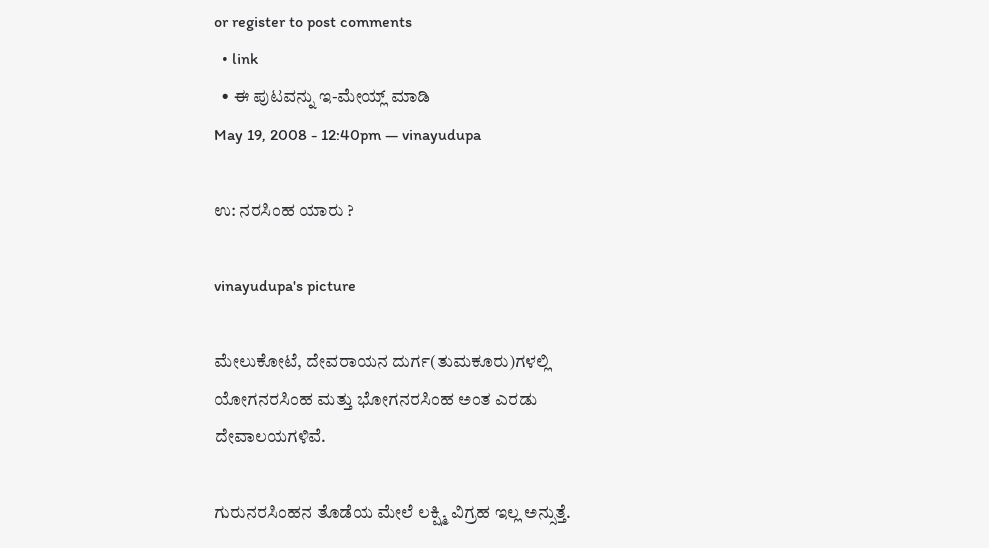or register to post comments
  • link
  • ಈ ಪುಟವನ್ನು ಇ-ಮೇಯ್ಲ್ ಮಾಡಿ
May 19, 2008 - 12:40pm — vinayudupa

ಉ: ನರಸಿಂಹ ಯಾರು ?

vinayudupa's picture

ಮೇಲುಕೋಟೆ, ದೇವರಾಯನ ದುರ್ಗ(ತುಮಕೂರು)ಗಳಲ್ಲಿ ಯೋಗನರಸಿಂಹ ಮತ್ತು ಭೋಗನರಸಿಂಹ ಅಂತ ಎರಡು ದೇವಾಲಯಗಳಿವೆ.

ಗುರುನರಸಿಂಹನ ತೊಡೆಯ ಮೇಲೆ ಲಕ್ಷ್ಮಿ ವಿಗ್ರಹ ಇಲ್ಲ ಅನ್ಸುತ್ತೆ.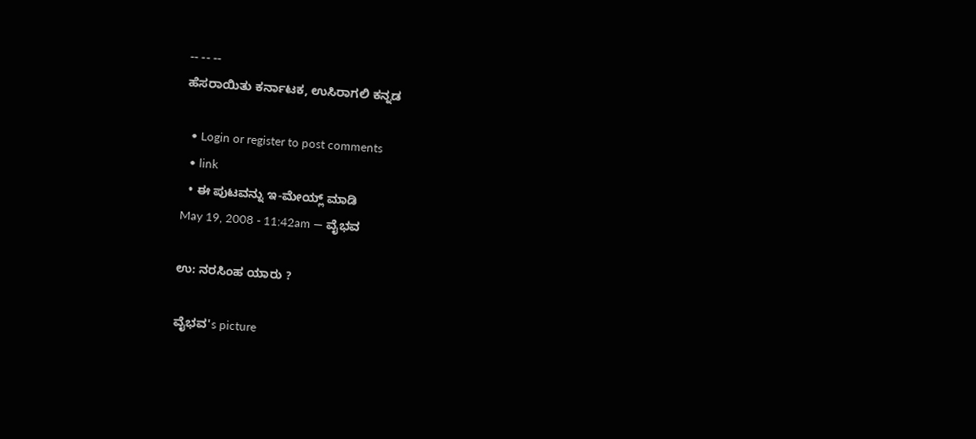-- -- --
ಹೆಸರಾಯಿತು ಕರ್ನಾಟಕ, ಉಸಿರಾಗಲಿ ಕನ್ನಡ

  • Login or register to post comments
  • link
  • ಈ ಪುಟವನ್ನು ಇ-ಮೇಯ್ಲ್ ಮಾಡಿ
May 19, 2008 - 11:42am — ವೈಭವ

ಉ: ನರಸಿಂಹ ಯಾರು ?

ವೈಭವ's picture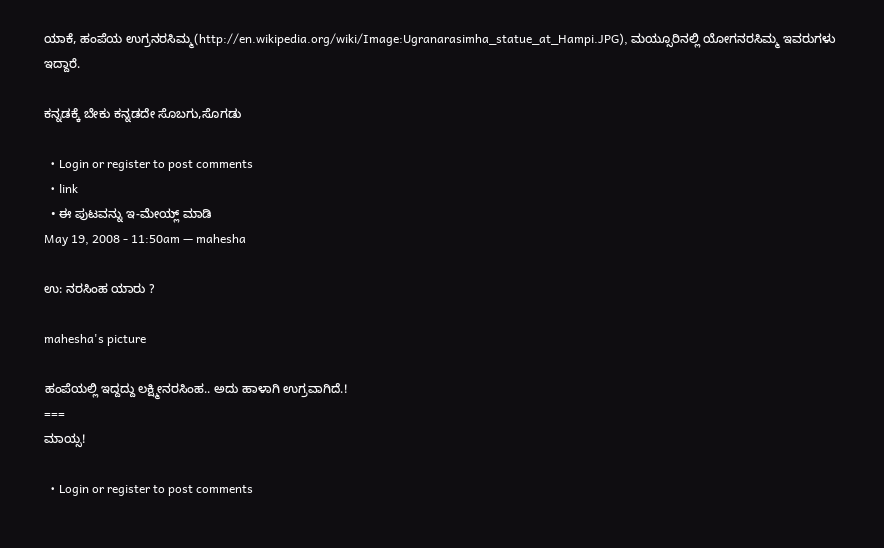ಯಾಕೆ, ಹಂಪೆಯ ಉಗ್ರನರಸಿಮ್ಮ(http://en.wikipedia.org/wiki/Image:Ugranarasimha_statue_at_Hampi.JPG), ಮಯ್ಸೂರಿನಲ್ಲಿ ಯೋಗನರಸಿಮ್ಮ ಇವರುಗಳು ಇದ್ದಾರೆ.

ಕನ್ನಡಕ್ಕೆ ಬೇಕು ಕನ್ನಡದೇ ಸೊಬಗು,ಸೊಗಡು

  • Login or register to post comments
  • link
  • ಈ ಪುಟವನ್ನು ಇ-ಮೇಯ್ಲ್ ಮಾಡಿ
May 19, 2008 - 11:50am — mahesha

ಉ: ನರಸಿಂಹ ಯಾರು ?

mahesha's picture

ಹಂಪೆಯಲ್ಲಿ ಇದ್ದದ್ದು ಲಕ್ಷ್ಮೀನರಸಿಂಹ.. ಅದು ಹಾಳಾಗಿ ಉಗ್ರವಾಗಿದೆ.!
===
ಮಾಯ್ಸ!

  • Login or register to post comments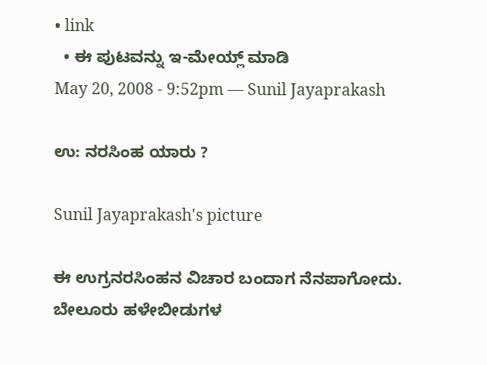• link
  • ಈ ಪುಟವನ್ನು ಇ-ಮೇಯ್ಲ್ ಮಾಡಿ
May 20, 2008 - 9:52pm — Sunil Jayaprakash

ಉ: ನರಸಿಂಹ ಯಾರು ?

Sunil Jayaprakash's picture

ಈ ಉಗ್ರನರಸಿಂಹನ ವಿಚಾರ ಬಂದಾಗ ನೆನಪಾಗೋದು. ಬೇಲೂರು ಹಳೇಬೀಡುಗಳ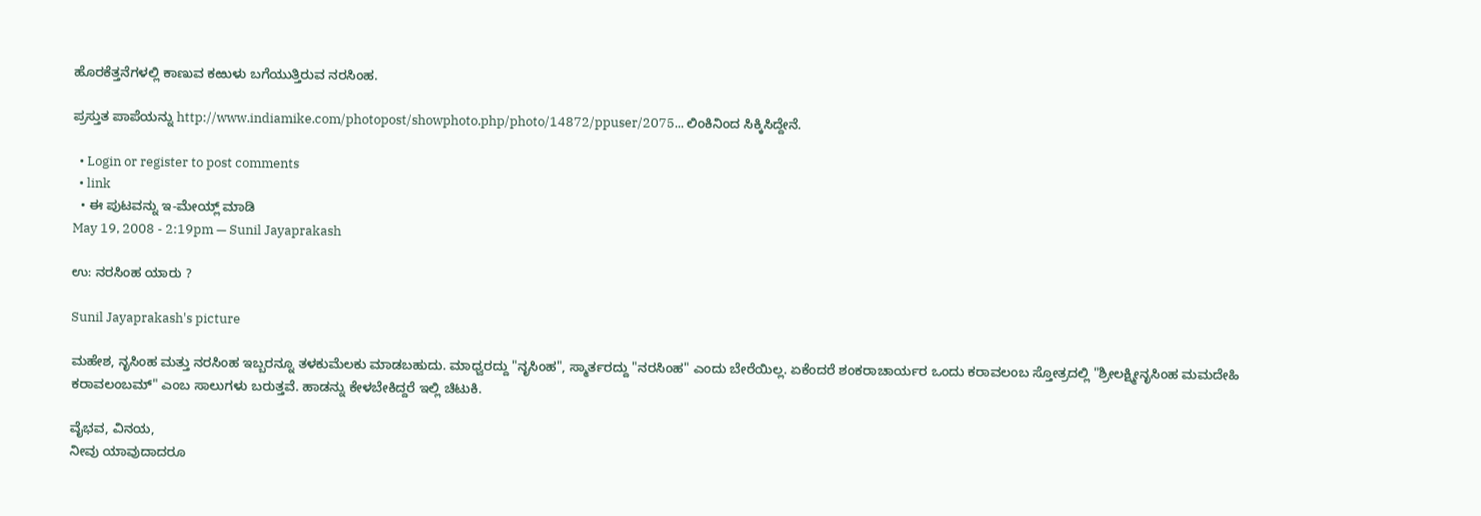ಹೊರಕೆತ್ತನೆಗಳಲ್ಲಿ ಕಾಣುವ ಕಱುಳು ಬಗೆಯುತ್ತಿರುವ ನರಸಿಂಹ.

ಪ್ರಸ್ತುತ ಪಾಪೆಯನ್ನು http://www.indiamike.com/photopost/showphoto.php/photo/14872/ppuser/2075... ಲಿಂಕಿನಿಂದ ಸಿಕ್ಕಿಸಿದ್ದೇನೆ.

  • Login or register to post comments
  • link
  • ಈ ಪುಟವನ್ನು ಇ-ಮೇಯ್ಲ್ ಮಾಡಿ
May 19, 2008 - 2:19pm — Sunil Jayaprakash

ಉ: ನರಸಿಂಹ ಯಾರು ?

Sunil Jayaprakash's picture

ಮಹೇಶ, ನೃಸಿಂಹ ಮತ್ತು ನರಸಿಂಹ ಇಬ್ಬರನ್ನೂ ತಳಕುಮೆಲಕು ಮಾಡಬಹುದು. ಮಾಧ್ವರದ್ದು "ನೃಸಿಂಹ", ಸ್ಮಾರ್ತರದ್ದು "ನರಸಿಂಹ" ಎಂದು ಬೇರೆಯಿಲ್ಲ. ಏಕೆಂದರೆ ಶಂಕರಾಚಾರ್ಯರ ಒಂದು ಕರಾವಲಂಬ ಸ್ತೋತ್ರದಲ್ಲಿ "ಶ್ರೀಲಕ್ಷ್ಮೀನೃಸಿಂಹ ಮಮದೇಹಿ ಕರಾವಲಂಬಮ್" ಎಂಬ ಸಾಲುಗಳು ಬರುತ್ತವೆ. ಹಾಡನ್ನು ಕೇಳಬೇಕಿದ್ದರೆ ಇಲ್ಲಿ ಚಿಟುಕಿ.

ವೈಭವ, ವಿನಯ,
ನೀವು ಯಾವುದಾದರೂ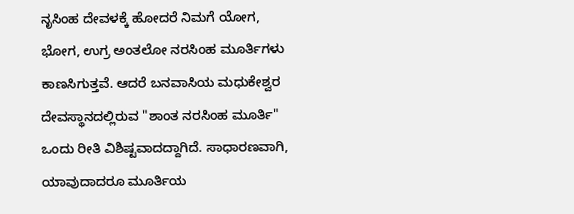ನೃಸಿಂಹ ದೇವಳಕ್ಕೆ ಹೋದರೆ ನಿಮಗೆ ಯೋಗ, ಭೋಗ, ಉಗ್ರ ಅಂತಲೋ ನರಸಿಂಹ ಮೂರ್ತಿಗಳು ಕಾಣಸಿಗುತ್ತವೆ. ಆದರೆ ಬನವಾಸಿಯ ಮಧುಕೇಶ್ವರ ದೇವಸ್ಥಾನದಲ್ಲಿರುವ "ಶಾಂತ ನರಸಿಂಹ ಮೂರ್ತಿ" ಒಂದು ರೀತಿ ವಿಶಿಷ್ಟವಾದದ್ದಾಗಿದೆ. ಸಾಧಾರಣವಾಗಿ, ಯಾವುದಾದರೂ ಮೂರ್ತಿಯ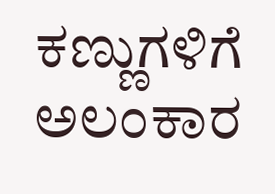ಕಣ್ಣುಗಳಿಗೆ ಅಲಂಕಾರ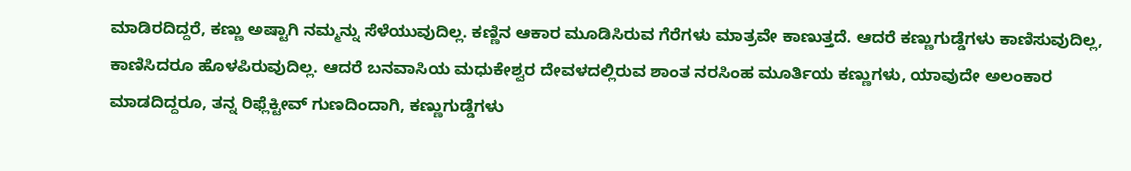ಮಾಡಿರದಿದ್ದರೆ, ಕಣ್ಣು ಅಷ್ಟಾಗಿ ನಮ್ಮನ್ನು ಸೆಳೆಯುವುದಿಲ್ಲ. ಕಣ್ಣಿನ ಆಕಾರ ಮೂಡಿಸಿರುವ ಗೆರೆಗಳು ಮಾತ್ರವೇ ಕಾಣುತ್ತದೆ. ಆದರೆ ಕಣ್ಣುಗುಡ್ಡೆಗಳು ಕಾಣಿಸುವುದಿಲ್ಲ, ಕಾಣಿಸಿದರೂ ಹೊಳಪಿರುವುದಿಲ್ಲ. ಆದರೆ ಬನವಾಸಿಯ ಮಧುಕೇಶ್ವರ ದೇವಳದಲ್ಲಿರುವ ಶಾಂತ ನರಸಿಂಹ ಮೂರ್ತಿಯ ಕಣ್ಣುಗಳು, ಯಾವುದೇ ಅಲಂಕಾರ ಮಾಡದಿದ್ದರೂ, ತನ್ನ ರಿಫ್ಲೆಕ್ಟೀವ್ ಗುಣದಿಂದಾಗಿ, ಕಣ್ಣುಗುಡ್ಡೆಗಳು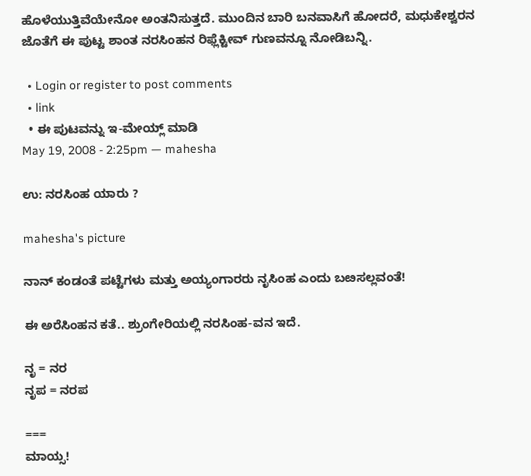ಹೊಳೆಯುತ್ತಿವೆಯೇನೋ ಅಂತನಿಸುತ್ತದೆ. ಮುಂದಿನ ಬಾರಿ ಬನವಾಸಿಗೆ ಹೋದರೆ, ಮಧುಕೇಶ್ವರನ ಜೊತೆಗೆ ಈ ಪುಟ್ಟ ಶಾಂತ ನರಸಿಂಹನ ರಿಫ್ಲೆಕ್ಟೀವ್ ಗುಣವನ್ನೂ ನೋಡಿಬನ್ನಿ.

  • Login or register to post comments
  • link
  • ಈ ಪುಟವನ್ನು ಇ-ಮೇಯ್ಲ್ ಮಾಡಿ
May 19, 2008 - 2:25pm — mahesha

ಉ: ನರಸಿಂಹ ಯಾರು ?

mahesha's picture

ನಾನ್ ಕಂಡಂತೆ ಪಟ್ಟೆಗಳು ಮತ್ತು ಅಯ್ಯಂಗಾರರು ನೃಸಿಂಹ ಎಂದು ಬೞಸಲ್ಲವಂತೆ!

ಈ ಅರೆಸಿಂಹನ ಕತೆ.. ಶ್ರುಂಗೇರಿಯಲ್ಲಿ ನರಸಿಂಹ-ವನ ಇದೆ.

ನೃ = ನರ
ನೃಪ = ನರಪ

===
ಮಾಯ್ಸ!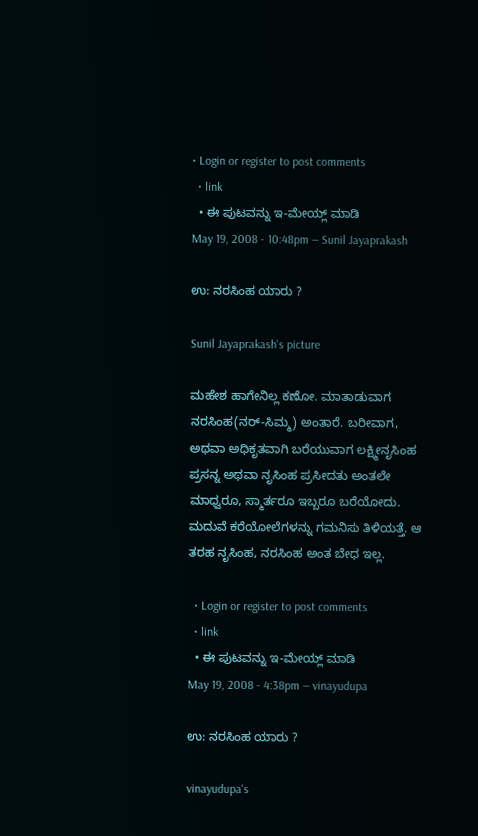• Login or register to post comments
  • link
  • ಈ ಪುಟವನ್ನು ಇ-ಮೇಯ್ಲ್ ಮಾಡಿ
May 19, 2008 - 10:48pm — Sunil Jayaprakash

ಉ: ನರಸಿಂಹ ಯಾರು ?

Sunil Jayaprakash's picture

ಮಹೇಶ ಹಾಗೇನಿಲ್ಲ ಕಣೋ. ಮಾತಾಡುವಾಗ ನರಸಿಂಹ(ನರ್-ಸಿಮ್ಮ) ಅಂತಾರೆ. ಬರೀವಾಗ, ಅಥವಾ ಅಧಿಕೃತವಾಗಿ ಬರೆಯುವಾಗ ಲಕ್ಷ್ಮೀನೃಸಿಂಹ ಪ್ರಸನ್ನ ಅಥವಾ ನೃಸಿಂಹ ಪ್ರಸೀದತು ಅಂತಲೇ ಮಾಧ್ವರೂ, ಸ್ಮಾರ್ತರೂ ಇಬ್ಬರೂ ಬರೆಯೋದು. ಮದುವೆ ಕರೆಯೋಲೆಗಳನ್ನು ಗಮನಿಸು ತಿಳಿಯತ್ತೆ. ಆ ತರಹ ನೃಸಿಂಹ, ನರಸಿಂಹ ಅಂತ ಬೇಧ ಇಲ್ಲ.

  • Login or register to post comments
  • link
  • ಈ ಪುಟವನ್ನು ಇ-ಮೇಯ್ಲ್ ಮಾಡಿ
May 19, 2008 - 4:38pm — vinayudupa

ಉ: ನರಸಿಂಹ ಯಾರು ?

vinayudupa's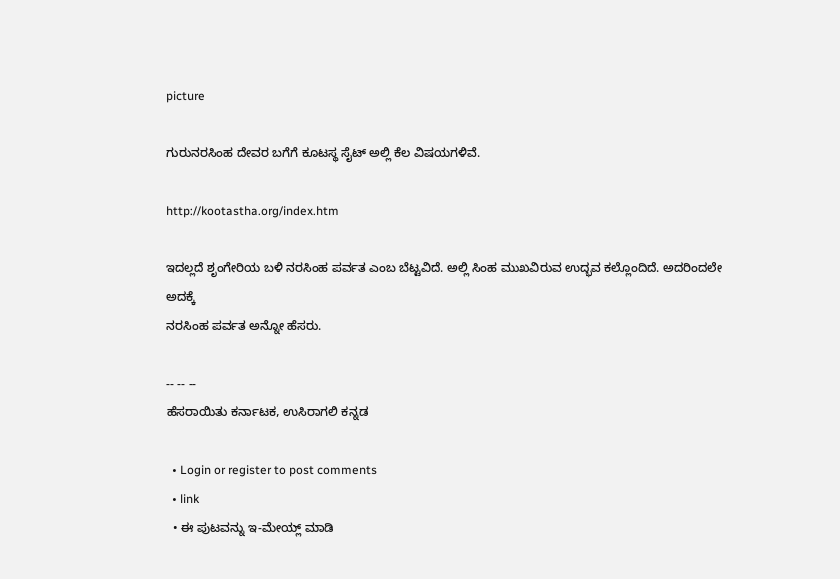picture

ಗುರುನರಸಿಂಹ ದೇವರ ಬಗೆಗೆ ಕೂಟಸ್ಥ ಸೈಟ್ ಅಲ್ಲಿ ಕೆಲ ವಿಷಯಗಳಿವೆ.

http://kootastha.org/index.htm

ಇದಲ್ಲದೆ ಶೃಂಗೇರಿಯ ಬಳಿ ನರಸಿಂಹ ಪರ್ವತ ಎಂಬ ಬೆಟ್ಟವಿದೆ. ಅಲ್ಲಿ ಸಿಂಹ ಮುಖವಿರುವ ಉದ್ಭವ ಕಲ್ಲೊಂದಿದೆ. ಅದರಿಂದಲೇ ಅದಕ್ಕೆ
ನರಸಿಂಹ ಪರ್ವತ ಅನ್ನೋ ಹೆಸರು.

-- -- --
ಹೆಸರಾಯಿತು ಕರ್ನಾಟಕ, ಉಸಿರಾಗಲಿ ಕನ್ನಡ

  • Login or register to post comments
  • link
  • ಈ ಪುಟವನ್ನು ಇ-ಮೇಯ್ಲ್ ಮಾಡಿ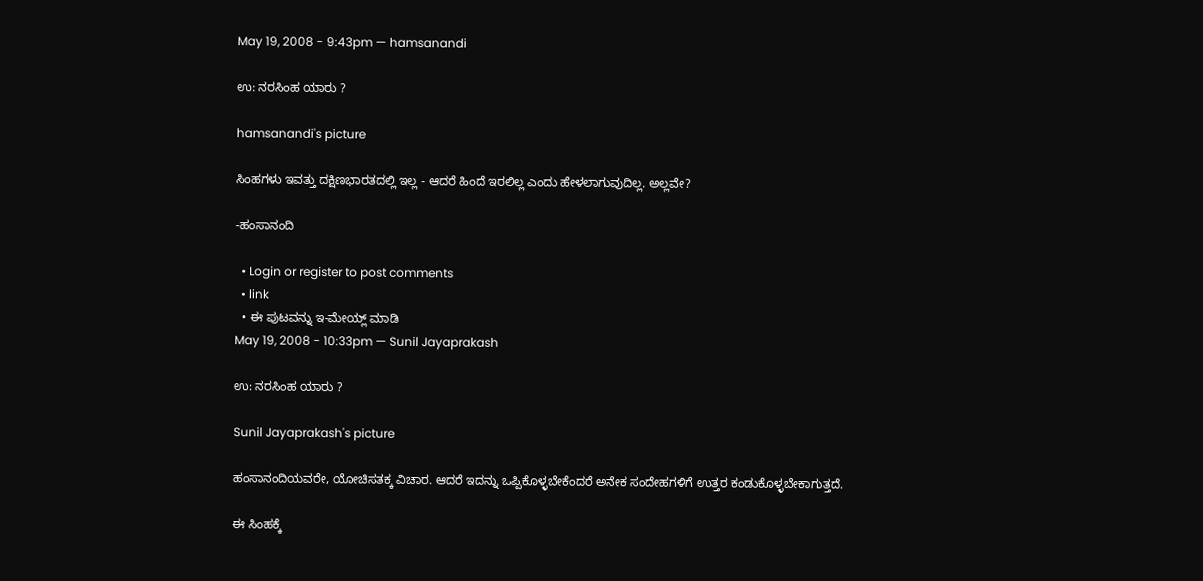May 19, 2008 - 9:43pm — hamsanandi

ಉ: ನರಸಿಂಹ ಯಾರು ?

hamsanandi's picture

ಸಿಂಹಗಳು ಇವತ್ತು ದಕ್ಷಿಣಭಾರತದಲ್ಲಿ ಇಲ್ಲ - ಆದರೆ ಹಿಂದೆ ಇರಲಿಲ್ಲ ಎಂದು ಹೇಳಲಾಗುವುದಿಲ್ಲ. ಅಲ್ಲವೇ?

-ಹಂಸಾನಂದಿ

  • Login or register to post comments
  • link
  • ಈ ಪುಟವನ್ನು ಇ-ಮೇಯ್ಲ್ ಮಾಡಿ
May 19, 2008 - 10:33pm — Sunil Jayaprakash

ಉ: ನರಸಿಂಹ ಯಾರು ?

Sunil Jayaprakash's picture

ಹಂಸಾನಂದಿಯವರೇ, ಯೋಚಿಸತಕ್ಕ ವಿಚಾರ. ಆದರೆ ಇದನ್ನು ಒಪ್ಪಿಕೊಳ್ಳಬೇಕೆಂದರೆ ಅನೇಕ ಸಂದೇಹಗಳಿಗೆ ಉತ್ತರ ಕಂಡುಕೊಳ್ಳಬೇಕಾಗುತ್ತದೆ.

ಈ ಸಿಂಹಕ್ಕೆ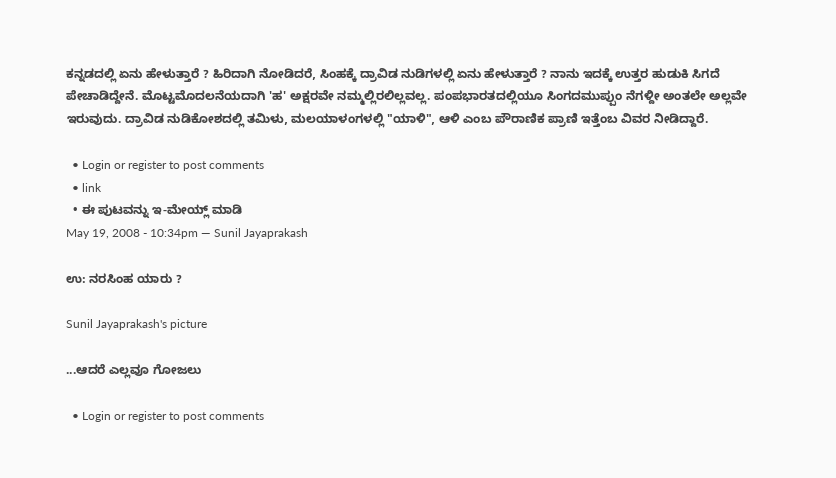ಕನ್ನಡದಲ್ಲಿ ಏನು ಹೇಳುತ್ತಾರೆ ? ಹಿರಿದಾಗಿ ನೋಡಿದರೆ, ಸಿಂಹಕ್ಕೆ ದ್ರಾವಿಡ ನುಡಿಗಳಲ್ಲಿ ಏನು ಹೇಳುತ್ತಾರೆ ? ನಾನು ಇದಕ್ಕೆ ಉತ್ತರ ಹುಡುಕಿ ಸಿಗದೆ ಪೇಚಾಡಿದ್ದೇನೆ. ಮೊಟ್ಟಮೊದಲನೆಯದಾಗಿ 'ಹ' ಅಕ್ಷರವೇ ನಮ್ಮಲ್ಲಿರಲಿಲ್ಲವಲ್ಲ. ಪಂಪಭಾರತದಲ್ಲಿಯೂ ಸಿಂಗದಮುಪ್ಪುಂ ನೆಗಳ್ದೀ ಅಂತಲೇ ಅಲ್ಲವೇ ಇರುವುದು. ದ್ರಾವಿಡ ನುಡಿಕೋಶದಲ್ಲಿ ತಮಿಳು, ಮಲಯಾಳಂಗಳಲ್ಲಿ "ಯಾಳಿ", ಆಳಿ ಎಂಬ ಪೌರಾಣಿಕ ಪ್ರಾಣಿ ಇತ್ತೆಂಬ ವಿವರ ನೀಡಿದ್ದಾರೆ.

  • Login or register to post comments
  • link
  • ಈ ಪುಟವನ್ನು ಇ-ಮೇಯ್ಲ್ ಮಾಡಿ
May 19, 2008 - 10:34pm — Sunil Jayaprakash

ಉ: ನರಸಿಂಹ ಯಾರು ?

Sunil Jayaprakash's picture

...ಆದರೆ ಎಲ್ಲವೂ ಗೋಜಲು

  • Login or register to post comments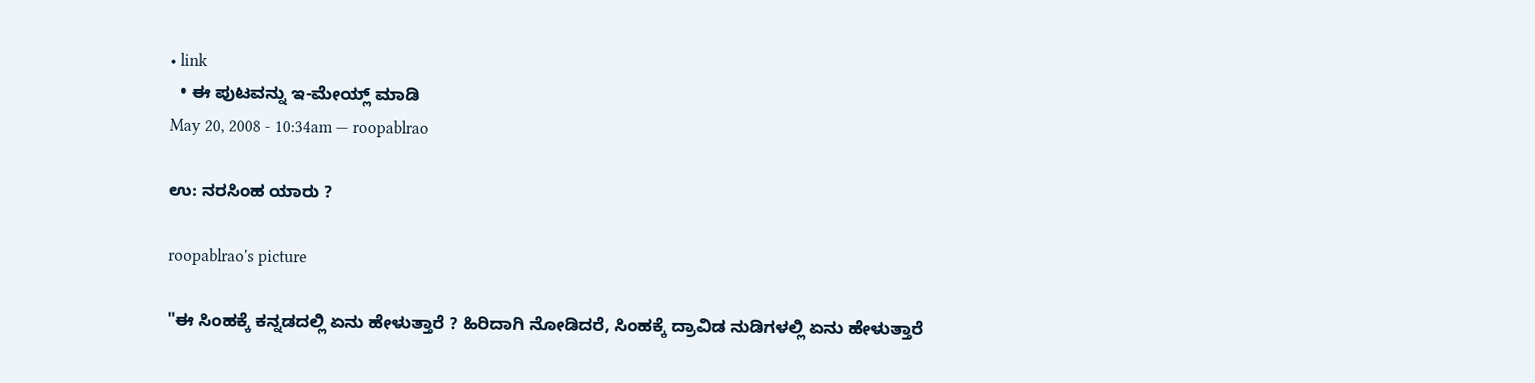• link
  • ಈ ಪುಟವನ್ನು ಇ-ಮೇಯ್ಲ್ ಮಾಡಿ
May 20, 2008 - 10:34am — roopablrao

ಉ: ನರಸಿಂಹ ಯಾರು ?

roopablrao's picture

"ಈ ಸಿಂಹಕ್ಕೆ ಕನ್ನಡದಲ್ಲಿ ಏನು ಹೇಳುತ್ತಾರೆ ? ಹಿರಿದಾಗಿ ನೋಡಿದರೆ, ಸಿಂಹಕ್ಕೆ ದ್ರಾವಿಡ ನುಡಿಗಳಲ್ಲಿ ಏನು ಹೇಳುತ್ತಾರೆ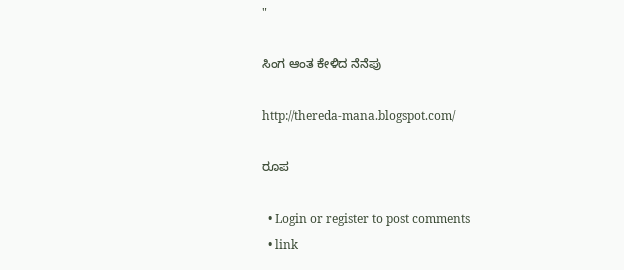"

ಸಿಂಗ ಆಂತ ಕೇಳಿದ ನೆನೆಪು

http://thereda-mana.blogspot.com/

ರೂಪ

  • Login or register to post comments
  • link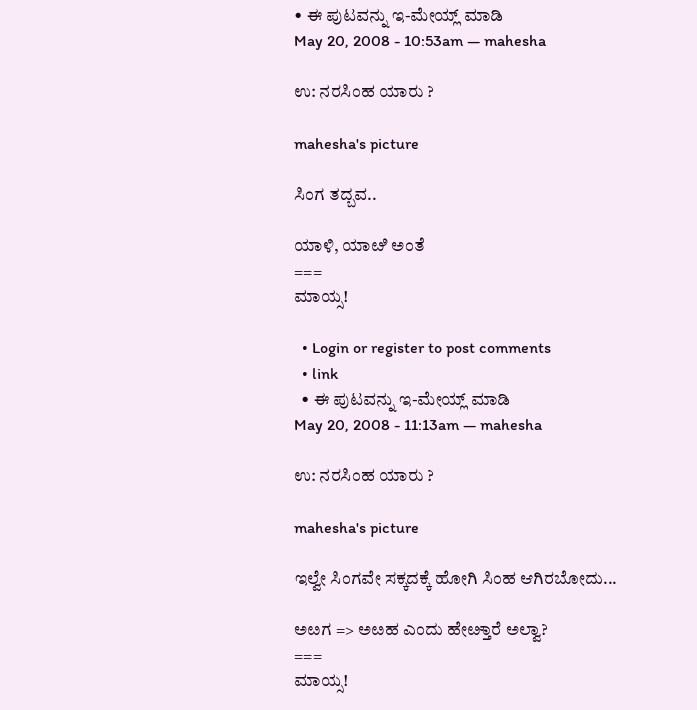• ಈ ಪುಟವನ್ನು ಇ-ಮೇಯ್ಲ್ ಮಾಡಿ
May 20, 2008 - 10:53am — mahesha

ಉ: ನರಸಿಂಹ ಯಾರು ?

mahesha's picture

ಸಿಂಗ ತದ್ಬವ..

ಯಾಳಿ, ಯಾೞಿ ಅಂತೆ
===
ಮಾಯ್ಸ!

  • Login or register to post comments
  • link
  • ಈ ಪುಟವನ್ನು ಇ-ಮೇಯ್ಲ್ ಮಾಡಿ
May 20, 2008 - 11:13am — mahesha

ಉ: ನರಸಿಂಹ ಯಾರು ?

mahesha's picture

ಇಲ್ವೇ ಸಿಂಗವೇ ಸಕ್ಕದಕ್ಕೆ ಹೋಗಿ ಸಿಂಹ ಆಗಿರಬೋದು...

ಅೞಗ => ಅೞಹ ಎಂದು ಹೇೞ್ತಾರೆ ಅಲ್ವಾ?
===
ಮಾಯ್ಸ!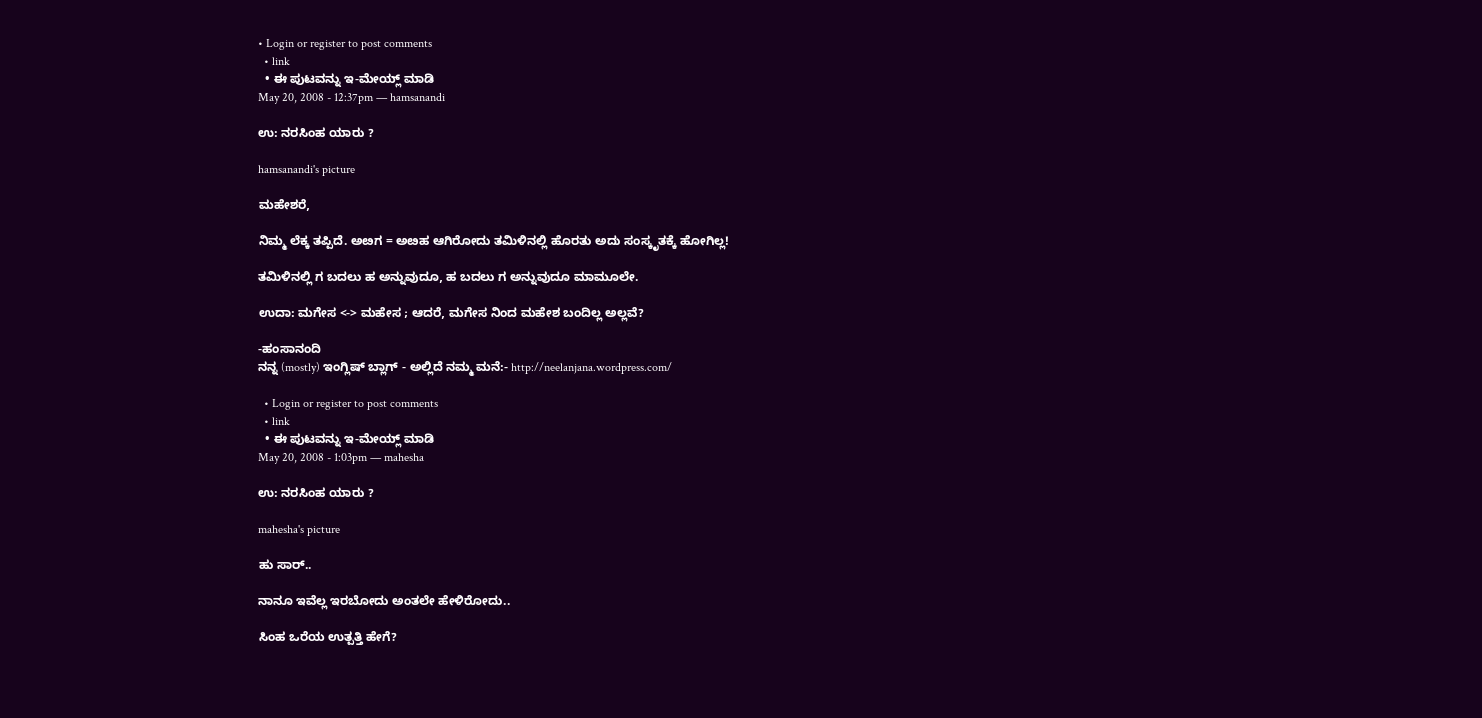• Login or register to post comments
  • link
  • ಈ ಪುಟವನ್ನು ಇ-ಮೇಯ್ಲ್ ಮಾಡಿ
May 20, 2008 - 12:37pm — hamsanandi

ಉ: ನರಸಿಂಹ ಯಾರು ?

hamsanandi's picture

ಮಹೇಶರೆ,

ನಿಮ್ಮ ಲೆಕ್ಕ ತಪ್ಪಿದೆ. ಅೞಗ = ಅೞಹ ಆಗಿರೋದು ತಮಿಳಿನಲ್ಲಿ ಹೊರತು ಅದು ಸಂಸ್ಕೃತಕ್ಕೆ ಹೋಗಿಲ್ಲ!

ತಮಿಳಿನಲ್ಲಿ ಗ ಬದಲು ಹ ಅನ್ನುವುದೂ, ಹ ಬದಲು ಗ ಅನ್ನುವುದೂ ಮಾಮೂಲೇ.

ಉದಾ: ಮಗೇಸ <-> ಮಹೇಸ ; ಆದರೆ, ಮಗೇಸ ನಿಂದ ಮಹೇಶ ಬಂದಿಲ್ಲ ಅಲ್ಲವೆ?

-ಹಂಸಾನಂದಿ
ನನ್ನ (mostly) ಇಂಗ್ಲಿಷ್ ಬ್ಲಾಗ್ - ಅಲ್ಲಿದೆ ನಮ್ಮ ಮನೆ:- http://neelanjana.wordpress.com/

  • Login or register to post comments
  • link
  • ಈ ಪುಟವನ್ನು ಇ-ಮೇಯ್ಲ್ ಮಾಡಿ
May 20, 2008 - 1:03pm — mahesha

ಉ: ನರಸಿಂಹ ಯಾರು ?

mahesha's picture

ಹು ಸಾರ್‍..

ನಾನೂ ಇವೆಲ್ಲ ಇರಬೋದು ಅಂತಲೇ ಹೇಳಿರೋದು..

ಸಿಂಹ ಒರೆಯ ಉತ್ಪತ್ತಿ ಹೇಗೆ?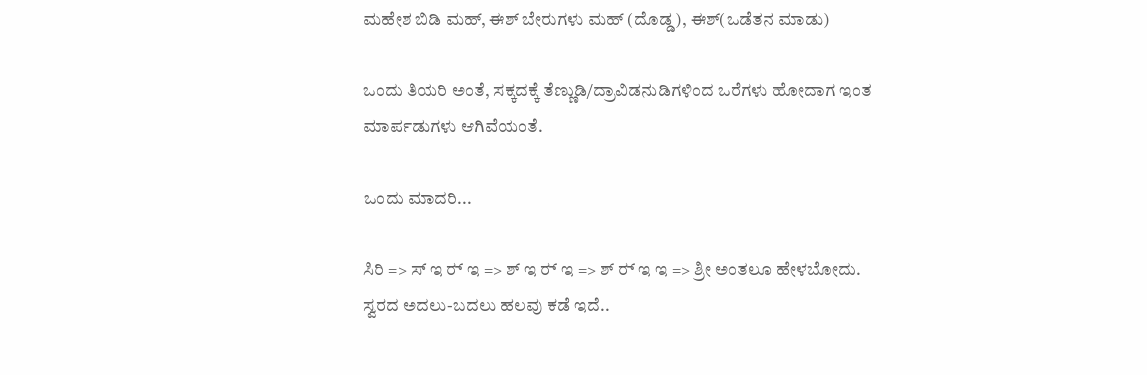ಮಹೇಶ ಬಿಡಿ ಮಹ್, ಈಶ್ ಬೇರುಗಳು ಮಹ್ (ದೊಡ್ಡ), ಈಶ್(ಒಡೆತನ ಮಾಡು)

ಒಂದು ತಿಯರಿ ಅಂತೆ, ಸಕ್ಕದಕ್ಕೆ ತೆಣ್ಣುಡಿ/ದ್ರಾವಿಡನುಡಿಗಳಿಂದ ಒರೆಗಳು ಹೋದಾಗ ಇಂತ ಮಾರ್ಪಡುಗಳು ಆಗಿವೆಯಂತೆ.

ಒಂದು ಮಾದರಿ...

ಸಿರಿ => ಸ್ ಇ ರ್‍ ಇ => ಶ್ ಇ ರ್‍ ಇ => ಶ್ ರ್‍ ಇ ಇ => ಶ್ರೀ ಅಂತಲೂ ಹೇಳಬೋದು.
ಸ್ವರದ ಅದಲು-ಬದಲು ಹಲವು ಕಡೆ ಇದೆ..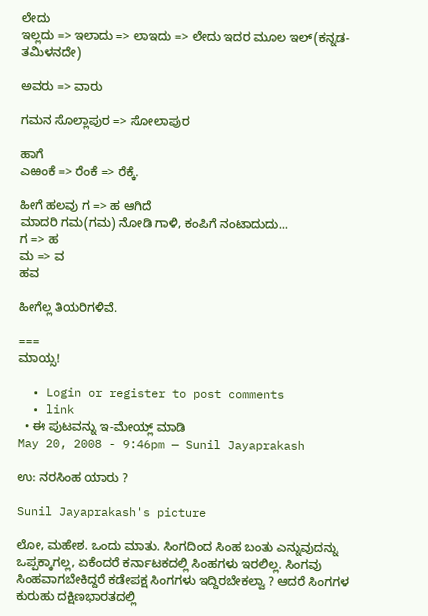ಲೇದು
ಇಲ್ಲದು => ಇಲಾದು => ಲಾಇದು => ಲೇದು ಇದರ ಮೂಲ ಇಲ್(ಕನ್ನಡ-ತಮಿಳನದೇ)

ಅವರು => ವಾರು

ಗಮನ ಸೊಲ್ಲಾಪುರ => ಸೋಲಾಪುರ

ಹಾಗೆ
ಎಱಂಕೆ => ರೆಂಕೆ => ರೆಕ್ಕೆ.

ಹೀಗೆ ಹಲವು ಗ => ಹ ಆಗಿದೆ
ಮಾದರಿ ಗಮ(ಗಮ) ನೋಡಿ ಗಾಳಿ, ಕಂಪಿಗೆ ನಂಟಾದುದು...
ಗ => ಹ
ಮ => ವ
ಹವ

ಹೀಗೆಲ್ಲ ತಿಯರಿಗಳಿವೆ.

===
ಮಾಯ್ಸ!

  • Login or register to post comments
  • link
  • ಈ ಪುಟವನ್ನು ಇ-ಮೇಯ್ಲ್ ಮಾಡಿ
May 20, 2008 - 9:46pm — Sunil Jayaprakash

ಉ: ನರಸಿಂಹ ಯಾರು ?

Sunil Jayaprakash's picture

ಲೋ, ಮಹೇಶ. ಒಂದು ಮಾತು. ಸಿಂಗದಿಂದ ಸಿಂಹ ಬಂತು ಎನ್ನುವುದನ್ನು ಒಪ್ಪಕ್ಕಾಗಲ್ಲ, ಏಕೆಂದರೆ ಕರ್ನಾಟಕದಲ್ಲಿ ಸಿಂಹಗಳು ಇರಲಿಲ್ಲ. ಸಿಂಗವು ಸಿಂಹವಾಗಬೇಕಿದ್ದರೆ ಕಡೇಪಕ್ಷ ಸಿಂಗಗಳು ಇದ್ದಿರಬೇಕಲ್ವಾ ? ಆದರೆ ಸಿಂಗಗಳ ಕುರುಹು ದಕ್ಷಿಣಭಾರತದಲ್ಲಿ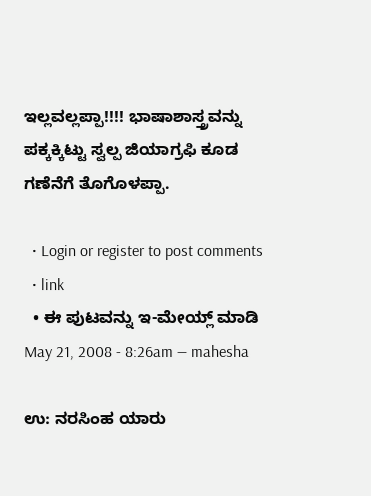ಇಲ್ಲವಲ್ಲಪ್ಪಾ!!!! ಭಾಷಾಶಾಸ್ತ್ರವನ್ನು ಪಕ್ಕಕ್ಕಿಟ್ಟು ಸ್ವಲ್ಪ ಜಿಯಾಗ್ರಫಿ ಕೂಡ ಗಣೆನೆಗೆ ತೊಗೊಳಪ್ಪಾ.

  • Login or register to post comments
  • link
  • ಈ ಪುಟವನ್ನು ಇ-ಮೇಯ್ಲ್ ಮಾಡಿ
May 21, 2008 - 8:26am — mahesha

ಉ: ನರಸಿಂಹ ಯಾರು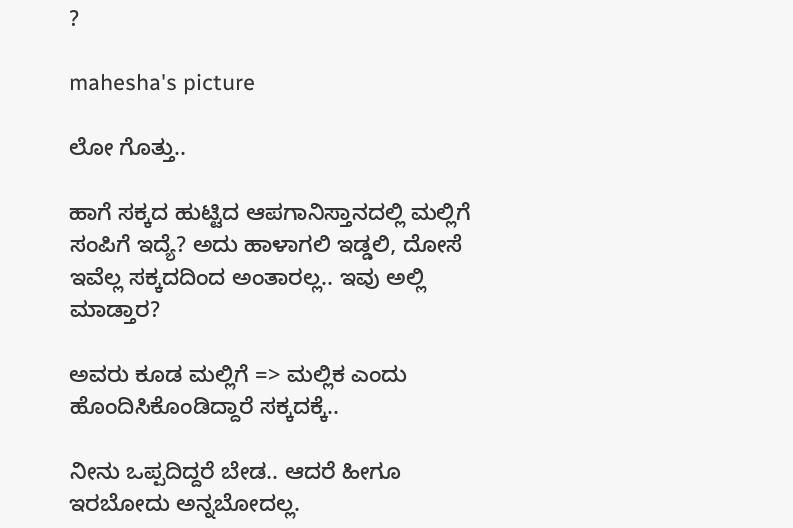?

mahesha's picture

ಲೋ ಗೊತ್ತು..

ಹಾಗೆ ಸಕ್ಕದ ಹುಟ್ಟಿದ ಆಪಗಾನಿಸ್ತಾನದಲ್ಲಿ ಮಲ್ಲಿಗೆ ಸಂಪಿಗೆ ಇದ್ಯೆ? ಅದು ಹಾಳಾಗಲಿ ಇಡ್ಡಲಿ, ದೋಸೆ ಇವೆಲ್ಲ ಸಕ್ಕದದಿಂದ ಅಂತಾರಲ್ಲ.. ಇವು ಅಲ್ಲಿ ಮಾಡ್ತಾರ?

ಅವರು ಕೂಡ ಮಲ್ಲಿಗೆ => ಮಲ್ಲಿಕ ಎಂದು ಹೊಂದಿಸಿಕೊಂಡಿದ್ದಾರೆ ಸಕ್ಕದಕ್ಕೆ..

ನೀನು ಒಪ್ಪದಿದ್ದರೆ ಬೇಡ.. ಆದರೆ ಹೀಗೂ ಇರಬೋದು ಅನ್ನಬೋದಲ್ಲ.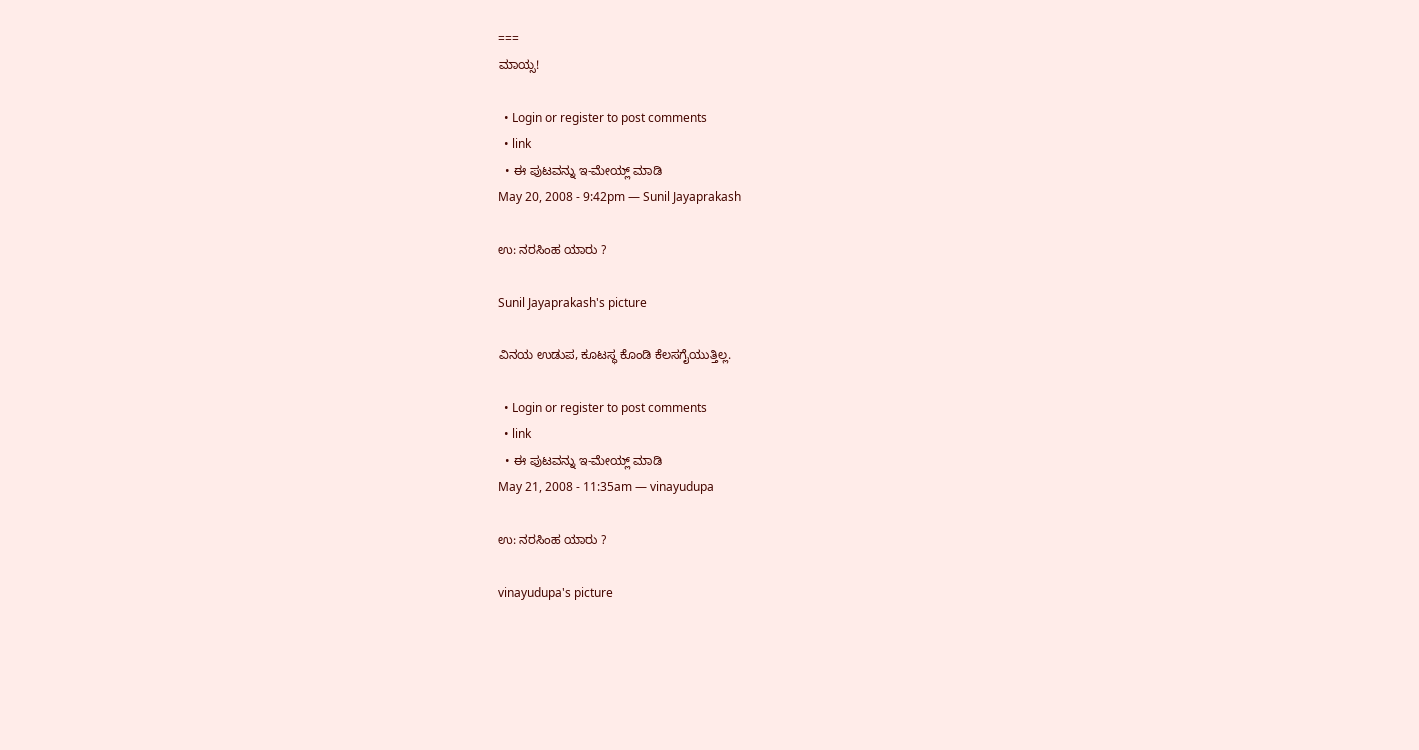===
ಮಾಯ್ಸ!

  • Login or register to post comments
  • link
  • ಈ ಪುಟವನ್ನು ಇ-ಮೇಯ್ಲ್ ಮಾಡಿ
May 20, 2008 - 9:42pm — Sunil Jayaprakash

ಉ: ನರಸಿಂಹ ಯಾರು ?

Sunil Jayaprakash's picture

ವಿನಯ ಉಡುಪ, ಕೂಟಸ್ಥ ಕೊಂಡಿ ಕೆಲಸಗೈಯುತ್ತಿಲ್ಲ.

  • Login or register to post comments
  • link
  • ಈ ಪುಟವನ್ನು ಇ-ಮೇಯ್ಲ್ ಮಾಡಿ
May 21, 2008 - 11:35am — vinayudupa

ಉ: ನರಸಿಂಹ ಯಾರು ?

vinayudupa's picture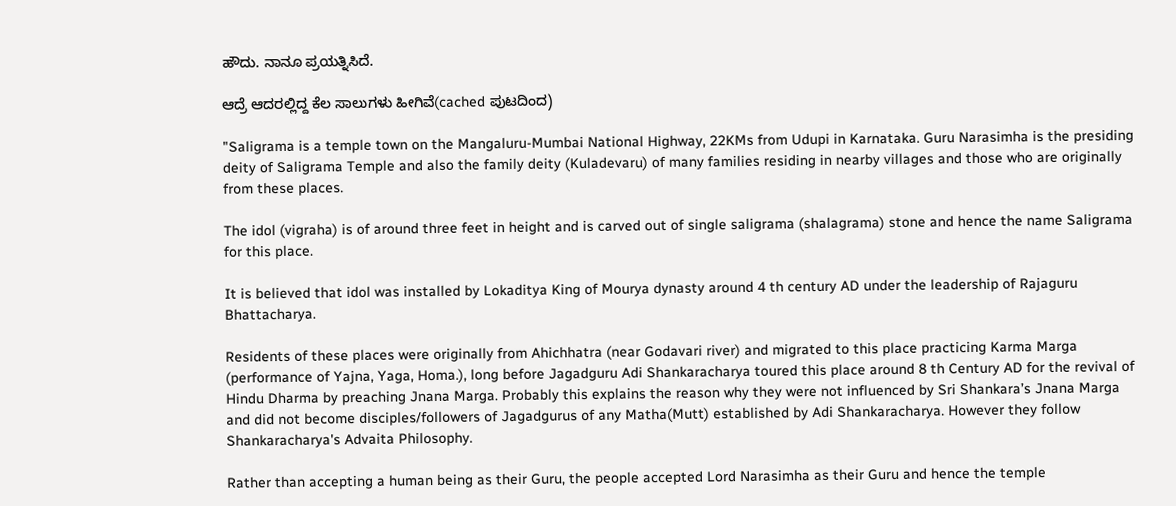ಹೌದು. ನಾನೂ ಪ್ರಯತ್ನಿಸಿದೆ.

ಆದ್ರೆ ಆದರಲ್ಲಿದ್ದ ಕೆಲ ಸಾಲುಗಳು ಹೀಗಿವೆ(cached ಪುಟದಿಂದ)

"Saligrama is a temple town on the Mangaluru-Mumbai National Highway, 22KMs from Udupi in Karnataka. Guru Narasimha is the presiding deity of Saligrama Temple and also the family deity (Kuladevaru) of many families residing in nearby villages and those who are originally from these places.

The idol (vigraha) is of around three feet in height and is carved out of single saligrama (shalagrama) stone and hence the name Saligrama for this place.

It is believed that idol was installed by Lokaditya King of Mourya dynasty around 4 th century AD under the leadership of Rajaguru Bhattacharya.

Residents of these places were originally from Ahichhatra (near Godavari river) and migrated to this place practicing Karma Marga (performance of Yajna, Yaga, Homa.), long before Jagadguru Adi Shankaracharya toured this place around 8 th Century AD for the revival of Hindu Dharma by preaching Jnana Marga. Probably this explains the reason why they were not influenced by Sri Shankara’s Jnana Marga and did not become disciples/followers of Jagadgurus of any Matha(Mutt) established by Adi Shankaracharya. However they follow Shankaracharya's Advaita Philosophy.

Rather than accepting a human being as their Guru, the people accepted Lord Narasimha as their Guru and hence the temple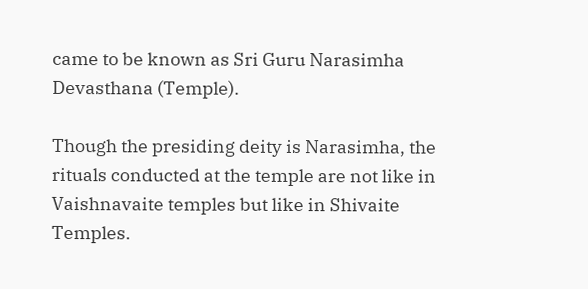came to be known as Sri Guru Narasimha Devasthana (Temple).

Though the presiding deity is Narasimha, the rituals conducted at the temple are not like in Vaishnavaite temples but like in Shivaite Temples.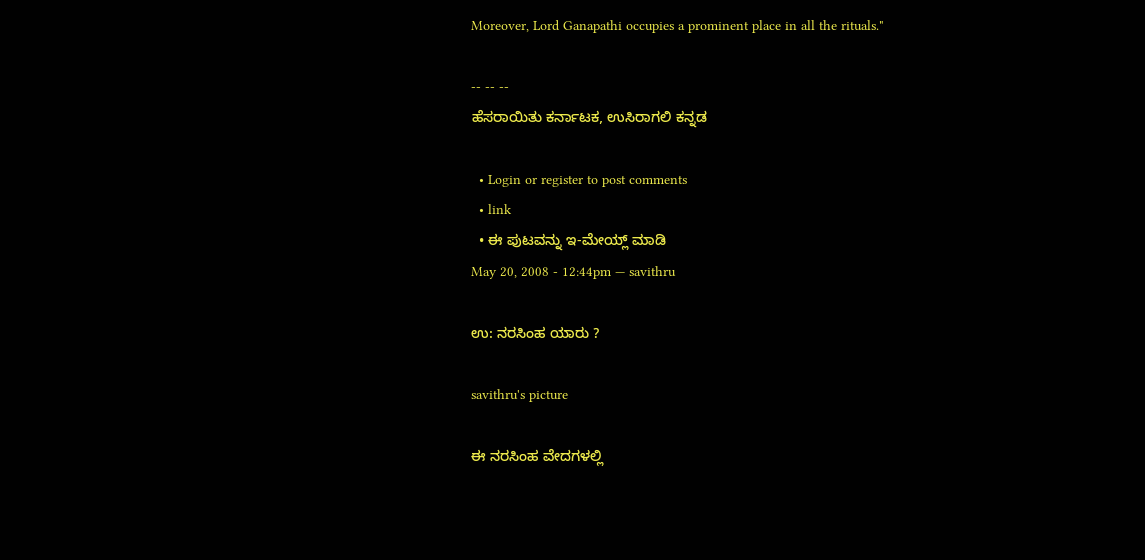Moreover, Lord Ganapathi occupies a prominent place in all the rituals."

-- -- --
ಹೆಸರಾಯಿತು ಕರ್ನಾಟಕ, ಉಸಿರಾಗಲಿ ಕನ್ನಡ

  • Login or register to post comments
  • link
  • ಈ ಪುಟವನ್ನು ಇ-ಮೇಯ್ಲ್ ಮಾಡಿ
May 20, 2008 - 12:44pm — savithru

ಉ: ನರಸಿಂಹ ಯಾರು ?

savithru's picture

ಈ ನರಸಿಂಹ ವೇದಗಳಲ್ಲಿ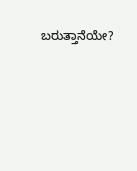ಬರುತ್ತಾನೆಯೇ?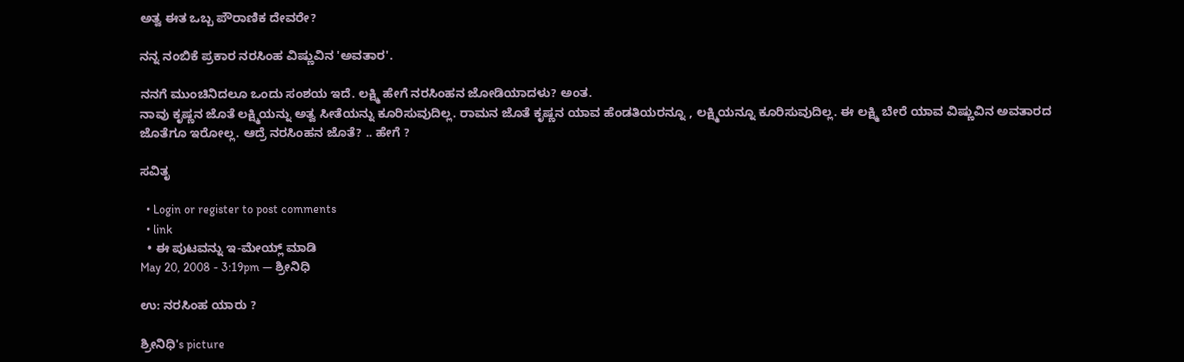ಅತ್ವ ಈತ ಒಬ್ಬ ಪೌರಾಣಿಕ ದೇವರೇ?

ನನ್ನ ನಂಬಿಕೆ ಪ್ರಕಾರ ನರಸಿಂಹ ವಿಷ್ಣುವಿನ 'ಅವತಾರ'.

ನನಗೆ ಮುಂಚಿನಿದಲೂ ಒಂದು ಸಂಶಯ ಇದೆ. ಲಕ್ಷ್ಮಿ ಹೇಗೆ ನರಸಿಂಹನ ಜೋಡಿಯಾದಳು? ಅಂತ.
ನಾವು ಕೃಷ್ಣನ ಜೊತೆ ಲಕ್ಷ್ಮಿಯನ್ನು ಅತ್ವ ಸೀತೆಯನ್ನು ಕೂರಿಸುವುದಿಲ್ಲ. ರಾಮನ ಜೊತೆ ಕೃಷ್ಣನ ಯಾವ ಹೆಂಡತಿಯರನ್ನೂ , ಲಕ್ಷ್ಮಿಯನ್ನೂ ಕೂರಿಸುವುದಿಲ್ಲ. ಈ ಲಕ್ಷ್ಮಿ ಬೇರೆ ಯಾವ ವಿಷ್ಣುವಿನ ಅವತಾರದ ಜೊತೆಗೂ ಇರೋಲ್ಲ. ಆದ್ರೆ ನರಸಿಂಹನ ಜೊತೆ? .. ಹೇಗೆ ?

ಸವಿತೃ

  • Login or register to post comments
  • link
  • ಈ ಪುಟವನ್ನು ಇ-ಮೇಯ್ಲ್ ಮಾಡಿ
May 20, 2008 - 3:19pm — ಶ್ರೀನಿಧಿ

ಉ: ನರಸಿಂಹ ಯಾರು ?

ಶ್ರೀನಿಧಿ's picture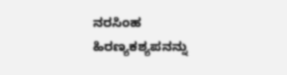ನರಸಿಂಹ ಹಿರಣ್ಯಕಶ್ಯಪನನ್ನು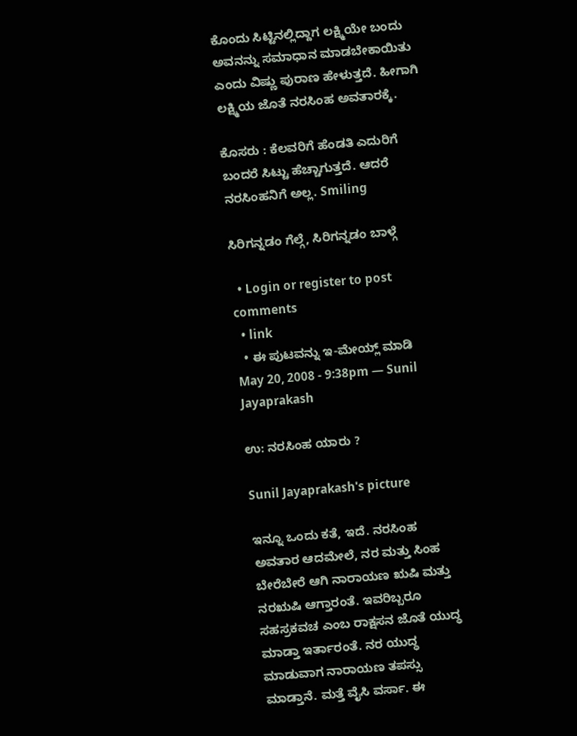ಕೊಂದು ಸಿಟ್ಟಿನಲ್ಲಿದ್ದಾಗ ಲಕ್ಷ್ಮಿಯೇ ಬಂದು ಅವನನ್ನು ಸಮಾಧಾನ ಮಾಡಬೇಕಾಯಿತು ಎಂದು ವಿಷ್ಣು ಪುರಾಣ ಹೇಳುತ್ತದೆ. ಹೀಗಾಗಿ ಲಕ್ಷ್ಮಿಯ ಜೊತೆ ನರಸಿಂಹ ಅವತಾರಕ್ಕೆ.

ಕೊಸರು : ಕೆಲವರಿಗೆ ಹೆಂಡತಿ ಎದುರಿಗೆ ಬಂದರೆ ಸಿಟ್ಟು ಹೆಚ್ಚಾಗುತ್ತದೆ. ಆದರೆ ನರಸಿಂಹನಿಗೆ ಅಲ್ಲ. Smiling

ಸಿರಿಗನ್ನಡಂ ಗೆಲ್ಗೆ, ಸಿರಿಗನ್ನಡಂ ಬಾಳ್ಗೆ

  • Login or register to post comments
  • link
  • ಈ ಪುಟವನ್ನು ಇ-ಮೇಯ್ಲ್ ಮಾಡಿ
May 20, 2008 - 9:38pm — Sunil Jayaprakash

ಉ: ನರಸಿಂಹ ಯಾರು ?

Sunil Jayaprakash's picture

ಇನ್ನೂ ಒಂದು ಕತೆ, ಇದೆ. ನರಸಿಂಹ ಅವತಾರ ಆದಮೇಲೆ, ನರ ಮತ್ತು ಸಿಂಹ ಬೇರೆಬೇರೆ ಆಗಿ ನಾರಾಯಣ ಋಷಿ ಮತ್ತು ನರಋಷಿ ಆಗ್ತಾರಂತೆ. ಇವರಿಬ್ಬರೂ ಸಹಸ್ರಕವಚ ಎಂಬ ರಾಕ್ಷಸನ ಜೊತೆ ಯುದ್ಧ ಮಾಡ್ತಾ ಇರ್ತಾರಂತೆ. ನರ ಯುದ್ಧ ಮಾಡುವಾಗ ನಾರಾಯಣ ತಪಸ್ಸು ಮಾಡ್ತಾನೆ. ಮತ್ತೆ ವೈಸಿ ವರ್ಸಾ. ಈ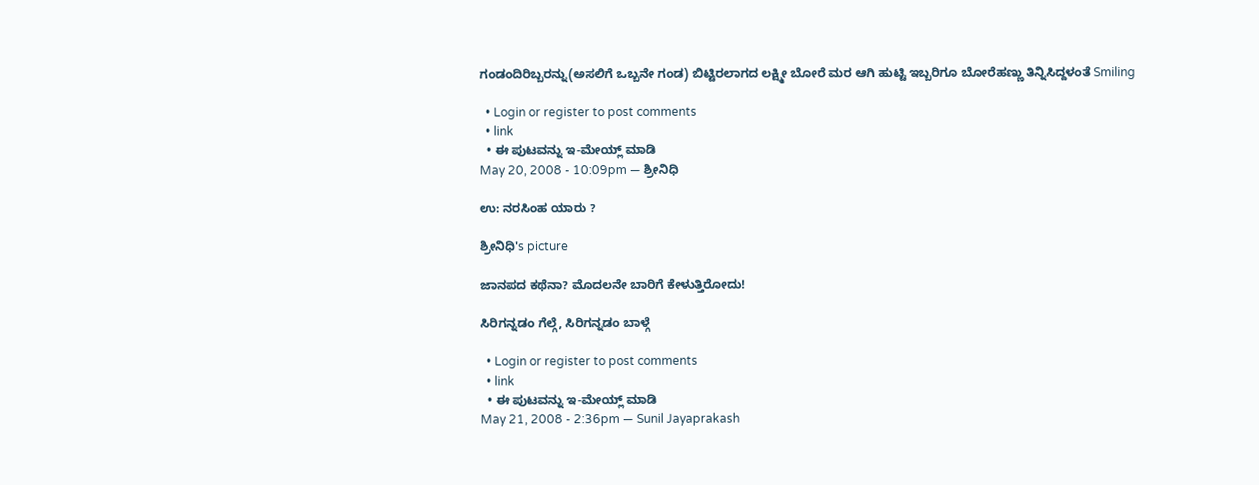ಗಂಡಂದಿರಿಬ್ಬರನ್ನು(ಅಸಲಿಗೆ ಒಬ್ಬನೇ ಗಂಡ) ಬಿಟ್ಟಿರಲಾಗದ ಲಕ್ಷ್ಮೀ ಬೋರೆ ಮರ ಆಗಿ ಹುಟ್ಟಿ ಇಬ್ಬರಿಗೂ ಬೋರೆಹಣ್ಣು ತಿನ್ನಿಸಿದ್ದಳಂತೆ Smiling

  • Login or register to post comments
  • link
  • ಈ ಪುಟವನ್ನು ಇ-ಮೇಯ್ಲ್ ಮಾಡಿ
May 20, 2008 - 10:09pm — ಶ್ರೀನಿಧಿ

ಉ: ನರಸಿಂಹ ಯಾರು ?

ಶ್ರೀನಿಧಿ's picture

ಜಾನಪದ ಕಥೆನಾ? ಮೊದಲನೇ ಬಾರಿಗೆ ಕೇಳುತ್ತಿರೋದು!

ಸಿರಿಗನ್ನಡಂ ಗೆಲ್ಗೆ, ಸಿರಿಗನ್ನಡಂ ಬಾಳ್ಗೆ

  • Login or register to post comments
  • link
  • ಈ ಪುಟವನ್ನು ಇ-ಮೇಯ್ಲ್ ಮಾಡಿ
May 21, 2008 - 2:36pm — Sunil Jayaprakash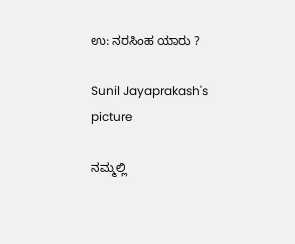ಉ: ನರಸಿಂಹ ಯಾರು ?

Sunil Jayaprakash's picture

ನಮ್ಮಲ್ಲಿ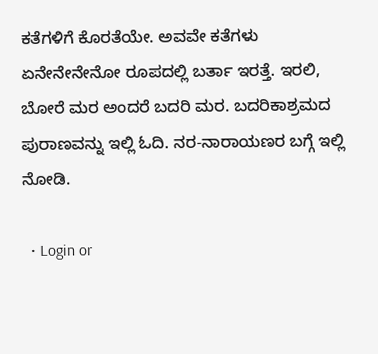ಕತೆಗಳಿಗೆ ಕೊರತೆಯೇ. ಅವವೇ ಕತೆಗಳು ಏನೇನೇನೇನೋ ರೂಪದಲ್ಲಿ ಬರ್ತಾ ಇರತ್ತೆ. ಇರಲಿ, ಬೋರೆ ಮರ ಅಂದರೆ ಬದರಿ ಮರ. ಬದರಿಕಾಶ್ರಮದ ಪುರಾಣವನ್ನು ಇಲ್ಲಿ ಓದಿ. ನರ-ನಾರಾಯಣರ ಬಗ್ಗೆ ಇಲ್ಲಿ ನೋಡಿ.

  • Login or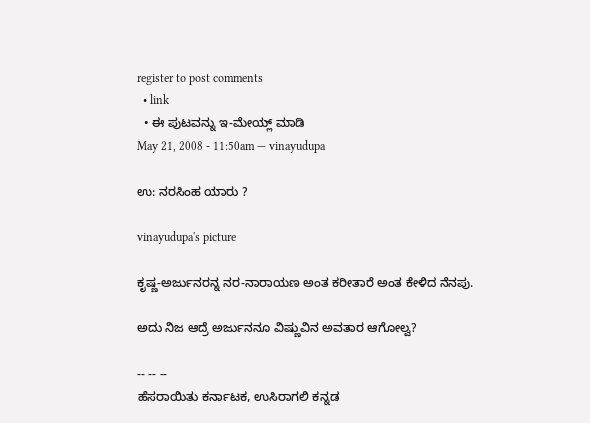register to post comments
  • link
  • ಈ ಪುಟವನ್ನು ಇ-ಮೇಯ್ಲ್ ಮಾಡಿ
May 21, 2008 - 11:50am — vinayudupa

ಉ: ನರಸಿಂಹ ಯಾರು ?

vinayudupa's picture

ಕೃಷ್ಣ-ಅರ್ಜುನರನ್ನ ನರ-ನಾರಾಯಣ ಅಂತ ಕರೀತಾರೆ ಅಂತ ಕೇಳಿದ ನೆನಪು.

ಅದು ನಿಜ ಆದ್ರೆ ಅರ್ಜುನನೂ ವಿಷ್ಣುವಿನ ಅವತಾರ ಆಗೋಲ್ವ?

-- -- --
ಹೆಸರಾಯಿತು ಕರ್ನಾಟಕ, ಉಸಿರಾಗಲಿ ಕನ್ನಡ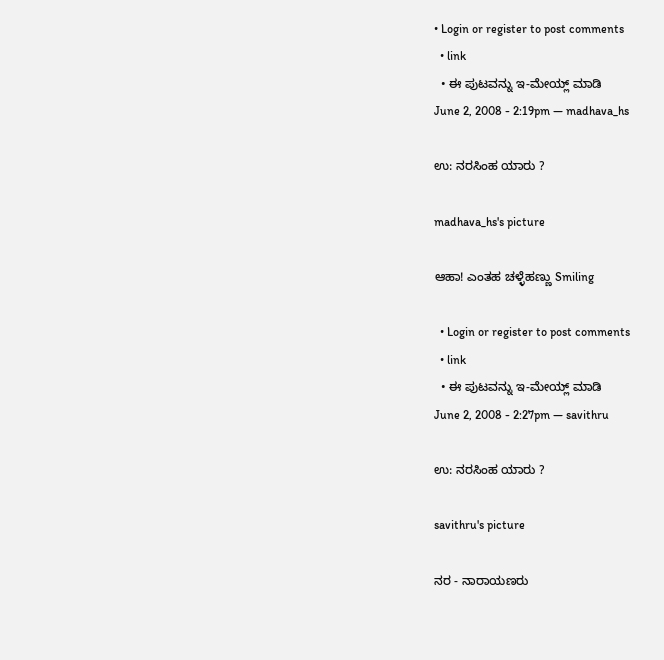• Login or register to post comments
  • link
  • ಈ ಪುಟವನ್ನು ಇ-ಮೇಯ್ಲ್ ಮಾಡಿ
June 2, 2008 - 2:19pm — madhava_hs

ಉ: ನರಸಿಂಹ ಯಾರು ?

madhava_hs's picture

ಆಹಾ! ಎಂತಹ ಚಳ್ಳೆಹಣ್ಣು Smiling

  • Login or register to post comments
  • link
  • ಈ ಪುಟವನ್ನು ಇ-ಮೇಯ್ಲ್ ಮಾಡಿ
June 2, 2008 - 2:27pm — savithru

ಉ: ನರಸಿಂಹ ಯಾರು ?

savithru's picture

ನರ - ನಾರಾಯಣರು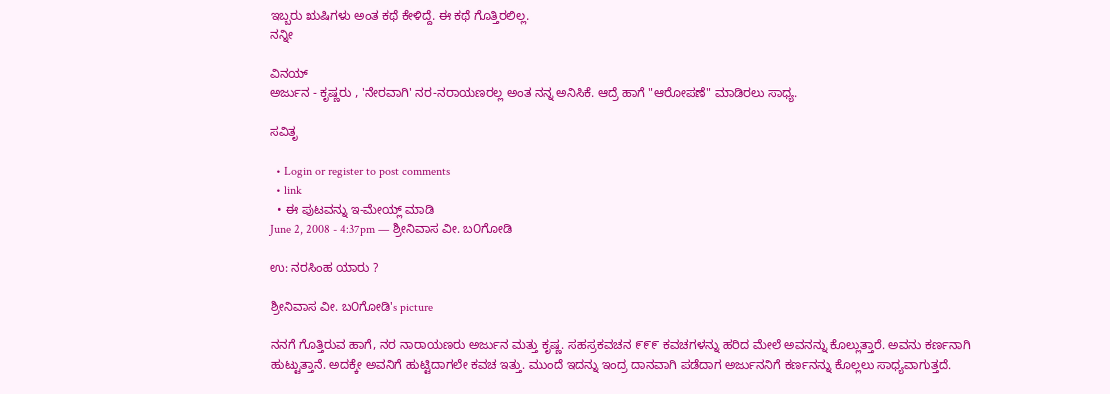ಇಬ್ಬರು ಋಷಿಗಳು ಅಂತ ಕಥೆ ಕೇಳಿದ್ದೆ. ಈ ಕಥೆ ಗೊತ್ತಿರಲಿಲ್ಲ.
ನನ್ನೀ

ವಿನಯ್
ಅರ್ಜುನ - ಕೃಷ್ಣರು , 'ನೇರವಾಗಿ' ನರ-ನರಾಯಣರಲ್ಲ ಅಂತ ನನ್ನ ಅನಿಸಿಕೆ. ಆದ್ರೆ ಹಾಗೆ "ಆರೋಪಣೆ" ಮಾಡಿರಲು ಸಾಧ್ಯ.

ಸವಿತೃ

  • Login or register to post comments
  • link
  • ಈ ಪುಟವನ್ನು ಇ-ಮೇಯ್ಲ್ ಮಾಡಿ
June 2, 2008 - 4:37pm — ಶ್ರೀನಿವಾಸ ವೀ. ಬ೦ಗೋಡಿ

ಉ: ನರಸಿಂಹ ಯಾರು ?

ಶ್ರೀನಿವಾಸ ವೀ. ಬ೦ಗೋಡಿ's picture

ನನಗೆ ಗೊತ್ತಿರುವ ಹಾಗೆ, ನರ ನಾರಾಯಣರು ಅರ್ಜುನ ಮತ್ತು ಕೃಷ್ಣ. ಸಹಸ್ರಕವಚನ ೯೯೯ ಕವಚಗಳನ್ನು ಹರಿದ ಮೇಲೆ ಅವನನ್ನು ಕೊಲ್ಲುತ್ತಾರೆ. ಅವನು ಕರ್ಣನಾಗಿ ಹುಟ್ಟುತ್ತಾನೆ. ಅದಕ್ಕೇ ಅವನಿಗೆ ಹುಟ್ಟಿದಾಗಲೇ ಕವಚ ಇತ್ತು. ಮುಂದೆ ಇದನ್ನು ಇಂದ್ರ ದಾನವಾಗಿ ಪಡೆದಾಗ ಅರ್ಜುನನಿಗೆ ಕರ್ಣನನ್ನು ಕೊಲ್ಲಲು ಸಾಧ್ಯವಾಗುತ್ತದೆ.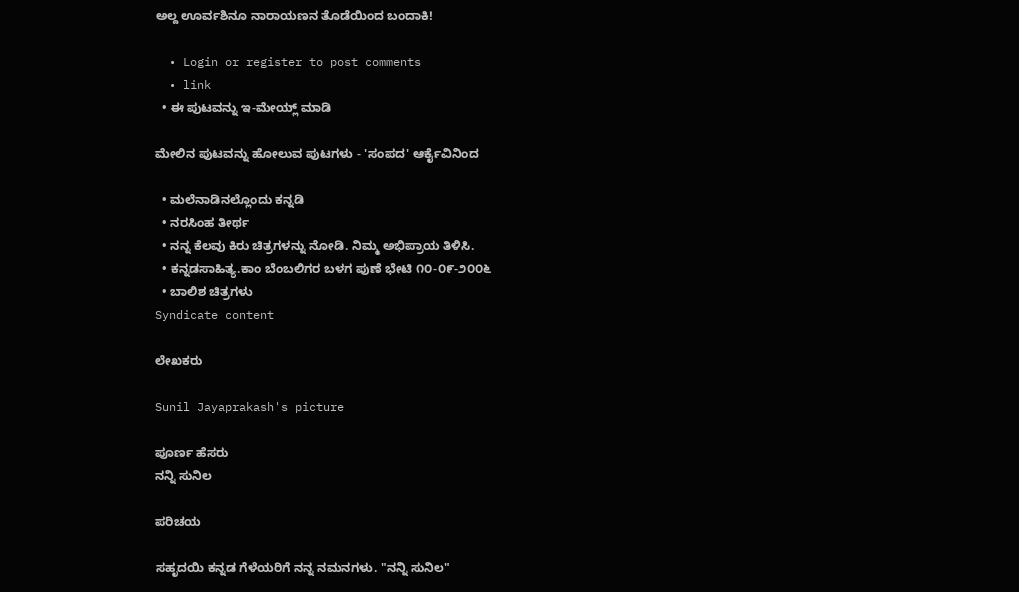ಅಲ್ದ ಊರ್ವಶಿನೂ ನಾರಾಯಣನ ತೊಡೆಯಿಂದ ಬಂದಾಕಿ!

  • Login or register to post comments
  • link
  • ಈ ಪುಟವನ್ನು ಇ-ಮೇಯ್ಲ್ ಮಾಡಿ

ಮೇಲಿನ ಪುಟವನ್ನು ಹೋಲುವ ಪುಟಗಳು - 'ಸಂಪದ' ಆರ್ಕೈವಿನಿಂದ

  • ಮಲೆನಾಡಿನಲ್ಲೊಂದು ಕನ್ನಡಿ
  • ನರಸಿಂಹ ತೀರ್ಥ
  • ನನ್ನ ಕೆಲವು ಕಿರು ಚಿತ್ರಗಳನ್ನು ನೋಡಿ. ನಿಮ್ಮ ಅಭಿಪ್ರಾಯ ತಿಳಿಸಿ.
  • ಕನ್ನಡಸಾಹಿತ್ಯ.ಕಾಂ ಬೆಂಬಲಿಗರ ಬಳಗ ಪುಣೆ ಭೇಟಿ ೧೦-೦೯-೨೦೦೬
  • ಬಾಲಿಶ ಚಿತ್ರಗಳು
Syndicate content

ಲೇಖಕರು

Sunil Jayaprakash's picture

ಪೂರ್ಣ ಹೆಸರು
ನನ್ನಿ ಸುನಿಲ

ಪರಿಚಯ

ಸಹೃದಯಿ ಕನ್ನಡ ಗೆಳೆಯರಿಗೆ ನನ್ನ ನಮನಗಳು. "ನನ್ನಿ ಸುನಿಲ"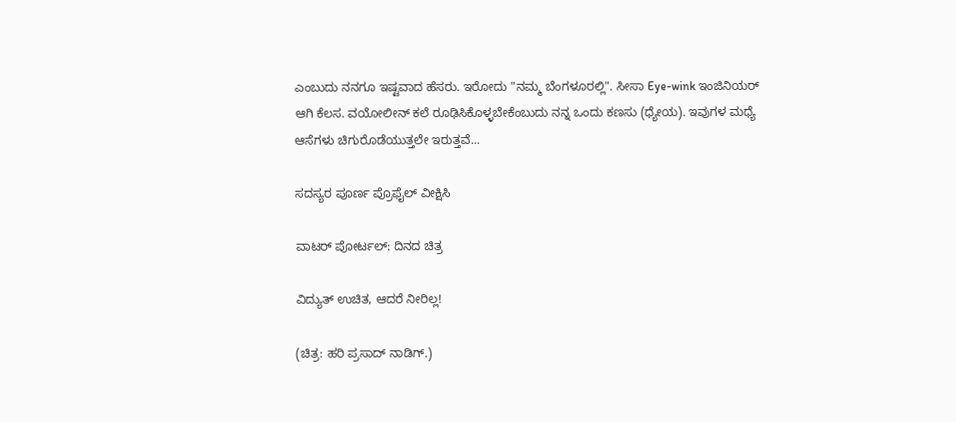ಎಂಬುದು ನನಗೂ ಇಷ್ಟವಾದ ಹೆಸರು. ಇರೋದು "ನಮ್ಮ ಬೆಂಗಳೂರಲ್ಲಿ". ಸೀಸಾ Eye-wink ಇಂಜಿನಿಯರ್ ಆಗಿ ಕೆಲಸ. ವಯೋಲೀನ್ ಕಲೆ ರೂಢಿಸಿಕೊಳ್ಳಬೇಕೆಂಬುದು ನನ್ನ ಒಂದು ಕಣಸು (ಧ್ಯೇಯ). ಇವುಗಳ ಮಧ್ಯೆ ಆಸೆಗಳು ಚಿಗುರೊಡೆಯುತ್ತಲೇ ಇರುತ್ತವೆ...

ಸದಸ್ಯರ ಪೂರ್ಣ ಪ್ರೊಫೈಲ್ ವೀಕ್ಷಿಸಿ

ವಾಟರ್ ಪೋರ್ಟಲ್: ದಿನದ ಚಿತ್ರ

ವಿದ್ಯುತ್ ಉಚಿತ, ಆದರೆ ನೀರಿಲ್ಲ!

(ಚಿತ್ರ: ಹರಿ ಪ್ರಸಾದ್ ನಾಡಿಗ್.)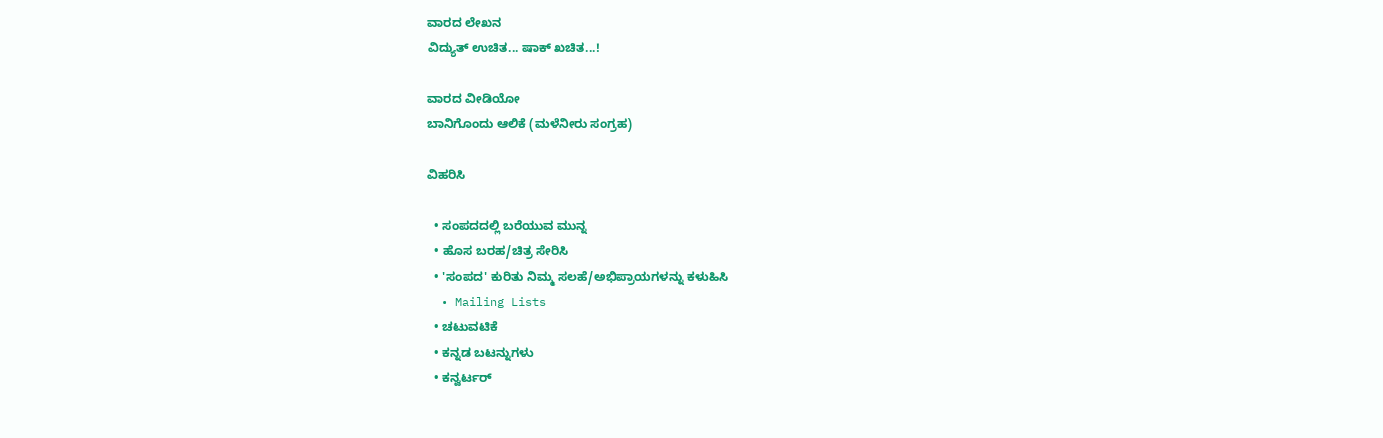ವಾರದ ಲೇಖನ
ವಿದ್ಯುತ್ ಉಚಿತ... ಷಾಕ್ ಖಚಿತ...!

ವಾರದ ವೀಡಿಯೋ
ಬಾನಿಗೊಂದು ಆಲಿಕೆ (ಮಳೆನೀರು ಸಂಗ್ರಹ)

ವಿಹರಿಸಿ

  • ಸಂಪದದಲ್ಲಿ ಬರೆಯುವ ಮುನ್ನ
  • ಹೊಸ ಬರಹ/ಚಿತ್ರ ಸೇರಿಸಿ
  • 'ಸಂಪದ' ಕುರಿತು ನಿಮ್ಮ ಸಲಹೆ/ಅಭಿಪ್ರಾಯಗಳನ್ನು ಕಳುಹಿಸಿ
  • Mailing Lists
  • ಚಟುವಟಿಕೆ
  • ಕನ್ನಡ ಬಟನ್ನುಗಳು
  • ಕನ್ವರ್ಟರ್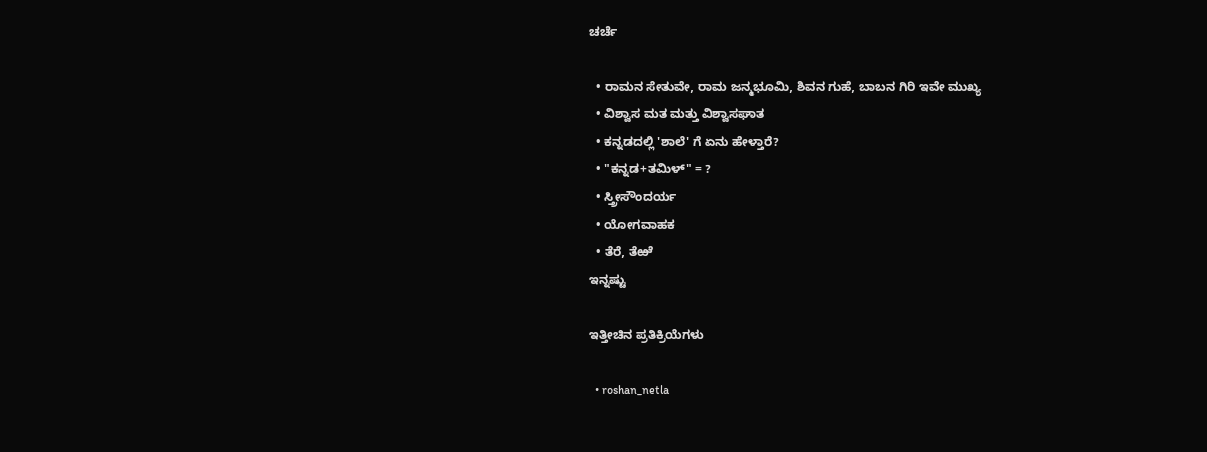ಚರ್ಚೆ

  • ರಾಮನ ಸೇತುವೇ, ರಾಮ ಜನ್ಮಭೂಮಿ, ಶಿವನ ಗುಹೆ, ಬಾಬನ ಗಿರಿ ಇವೇ ಮುಖ್ಯ
  • ವಿಶ್ವಾಸ ಮತ ಮತ್ತು ವಿಶ್ವಾಸಘಾತ
  • ಕನ್ನಡದಲ್ಲಿ 'ಶಾಲೆ' ಗೆ ಏನು ಹೇಳ್ತಾರೆ?
  • "ಕನ್ನಡ+ತಮಿಳ್" = ?
  • ಸ್ತ್ರೀಸೌಂದರ್ಯ
  • ಯೋಗವಾಹಕ
  • ತೆರೆ, ತೆಱೆ
ಇನ್ನಷ್ಟು

ಇತ್ತೀಚಿನ ಪ್ರತಿಕ್ರಿಯೆಗಳು

  • roshan_netla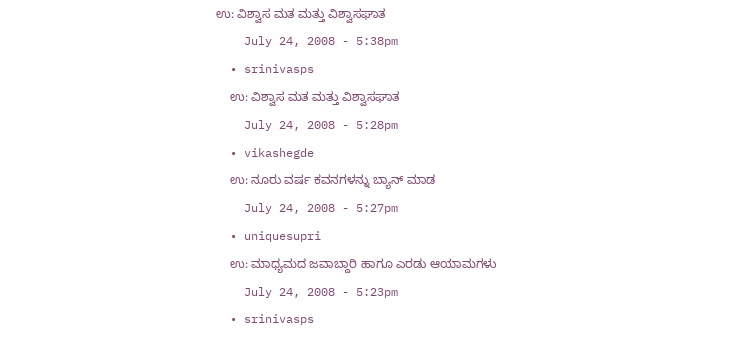ಉ: ವಿಶ್ವಾಸ ಮತ ಮತ್ತು ವಿಶ್ವಾಸಘಾತ
    July 24, 2008 - 5:38pm
  • srinivasps
    ಉ: ವಿಶ್ವಾಸ ಮತ ಮತ್ತು ವಿಶ್ವಾಸಘಾತ
    July 24, 2008 - 5:28pm
  • vikashegde
    ಉ: ನೂರು ವರ್ಷ ಕವನಗಳನ್ನು ಬ್ಯಾನ್ ಮಾಡ
    July 24, 2008 - 5:27pm
  • uniquesupri
    ಉ: ಮಾಧ್ಯಮದ ಜವಾಬ್ದಾರಿ ಹಾಗೂ ಎರಡು ಆಯಾಮಗಳು
    July 24, 2008 - 5:23pm
  • srinivasps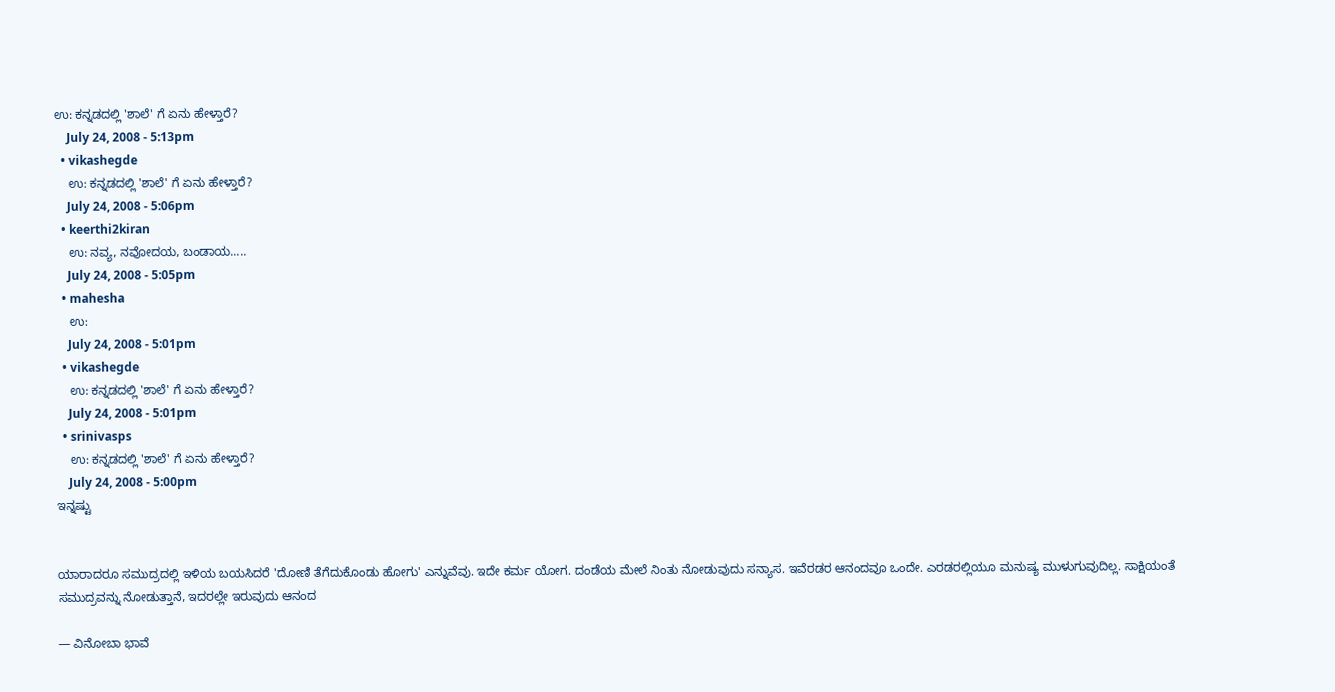ಉ: ಕನ್ನಡದಲ್ಲಿ 'ಶಾಲೆ' ಗೆ ಏನು ಹೇಳ್ತಾರೆ?
    July 24, 2008 - 5:13pm
  • vikashegde
    ಉ: ಕನ್ನಡದಲ್ಲಿ 'ಶಾಲೆ' ಗೆ ಏನು ಹೇಳ್ತಾರೆ?
    July 24, 2008 - 5:06pm
  • keerthi2kiran
    ಉ: ನವ್ಯ, ನವೋದಯ, ಬಂಡಾಯ.....
    July 24, 2008 - 5:05pm
  • mahesha
    ಉ:
    July 24, 2008 - 5:01pm
  • vikashegde
    ಉ: ಕನ್ನಡದಲ್ಲಿ 'ಶಾಲೆ' ಗೆ ಏನು ಹೇಳ್ತಾರೆ?
    July 24, 2008 - 5:01pm
  • srinivasps
    ಉ: ಕನ್ನಡದಲ್ಲಿ 'ಶಾಲೆ' ಗೆ ಏನು ಹೇಳ್ತಾರೆ?
    July 24, 2008 - 5:00pm
ಇನ್ನಷ್ಟು


ಯಾರಾದರೂ ಸಮುದ್ರದಲ್ಲಿ ಇಳಿಯ ಬಯಸಿದರೆ 'ದೋಣಿ ತೆಗೆದುಕೊಂಡು ಹೋಗು' ಎನ್ನುವೆವು. ಇದೇ ಕರ್ಮ ಯೋಗ. ದಂಡೆಯ ಮೇಲೆ ನಿಂತು ನೋಡುವುದು ಸನ್ಯಾಸ. ಇವೆರಡರ ಆನಂದವೂ ಒಂದೇ. ಎರಡರಲ್ಲಿಯೂ ಮನುಷ್ಯ ಮುಳುಗುವುದಿಲ್ಲ. ಸಾಕ್ಷಿಯಂತೆ ಸಮುದ್ರವನ್ನು ನೋಡುತ್ತಾನೆ, ಇದರಲ್ಲೇ ಇರುವುದು ಆನಂದ

— ವಿನೋಬಾ ಭಾವೆ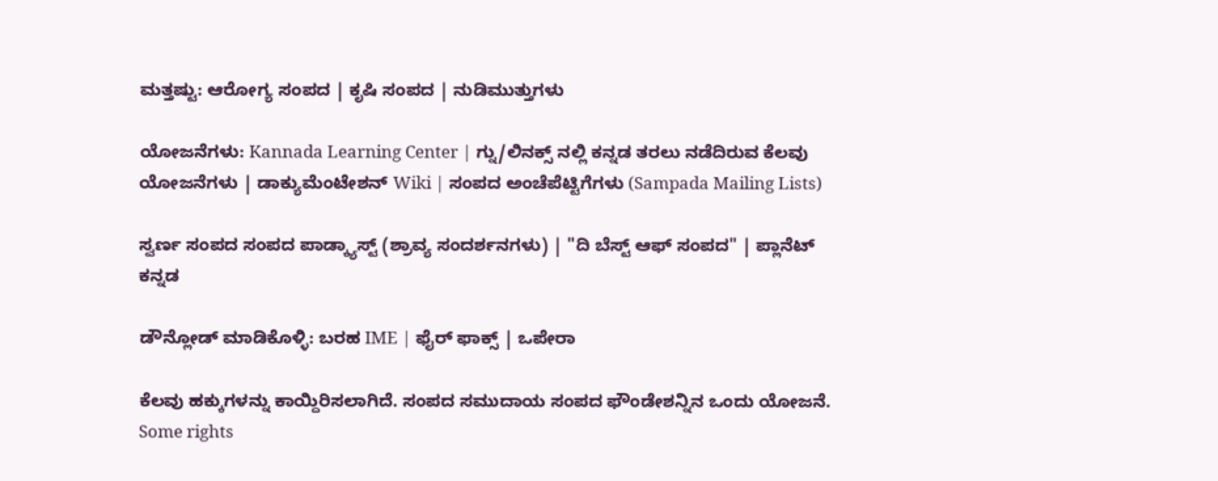ಮತ್ತಷ್ಟು: ಆರೋಗ್ಯ ಸಂಪದ | ಕೃಷಿ ಸಂಪದ | ನುಡಿಮುತ್ತುಗಳು

ಯೋಜನೆಗಳು: Kannada Learning Center | ಗ್ನು/ಲಿನಕ್ಸ್ ನಲ್ಲಿ ಕನ್ನಡ ತರಲು ನಡೆದಿರುವ ಕೆಲವು ಯೋಜನೆಗಳು | ಡಾಕ್ಯುಮೆಂಟೇಶನ್ Wiki | ಸಂಪದ ಅಂಚೆಪೆಟ್ಟಿಗೆಗಳು (Sampada Mailing Lists)

ಸ್ವರ್ಣ ಸಂಪದ ಸಂಪದ ಪಾಡ್ಕ್ಯಾಸ್ಟ್ (ಶ್ರಾವ್ಯ ಸಂದರ್ಶನಗಳು) | "ದಿ ಬೆಸ್ಟ್ ಆಫ್ ಸಂಪದ" | ಪ್ಲಾನೆಟ್ ಕನ್ನಡ

ಡೌನ್ಲೋಡ್ ಮಾಡಿಕೊಳ್ಳಿ: ಬರಹ IME | ಫೈರ್ ಫಾಕ್ಸ್ | ಒಪೇರಾ

ಕೆಲವು ಹಕ್ಕುಗಳನ್ನು ಕಾಯ್ದಿರಿಸಲಾಗಿದೆ. ಸಂಪದ ಸಮುದಾಯ ಸಂಪದ ಫೌಂಡೇಶನ್ನಿನ ಒಂದು ಯೋಜನೆ.
Some rights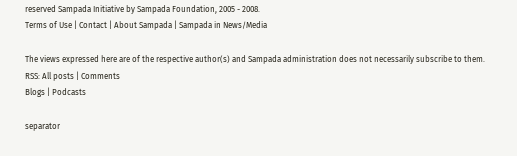reserved Sampada Initiative by Sampada Foundation, 2005 - 2008.
Terms of Use | Contact | About Sampada | Sampada in News/Media

The views expressed here are of the respective author(s) and Sampada administration does not necessarily subscribe to them.
RSS: All posts | Comments
Blogs | Podcasts

separator